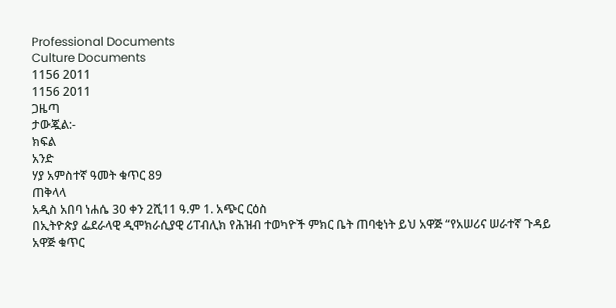Professional Documents
Culture Documents
1156 2011
1156 2011
ጋዜጣ
ታውጇል:-
ክፍል
አንድ
ሃያ አምስተኛ ዓመት ቁጥር 89
ጠቅላላ
አዲስ አበባ ነሐሴ 30 ቀን 2ሺ11 ዓ.ም 1. አጭር ርዕስ
በኢትዮጵያ ፌደራላዊ ዲሞክራሲያዊ ሪፐብሊክ የሕዝብ ተወካዮች ምክር ቤት ጠባቂነት ይህ አዋጅ “የአሠሪና ሠራተኛ ጉዳይ አዋጅ ቁጥር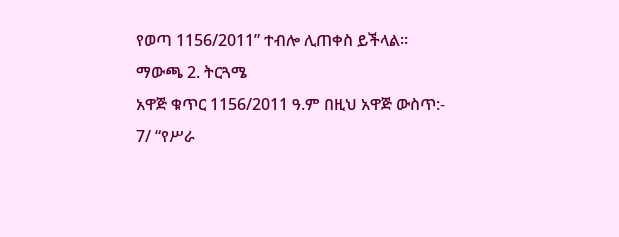የወጣ 1156/2011” ተብሎ ሊጠቀስ ይችላል፡፡
ማውጫ 2. ትርጓሜ
አዋጅ ቁጥር 1156/2011 ዓ.ም በዚህ አዋጅ ውስጥ:-
7/ “የሥራ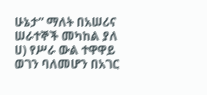ሁኔታ” ማለት በአሠሪና ሠራተኞች መካከል ያለ ሀ) የሥራ ውል ተዋዋይ ወገን ባለመሆን በአገር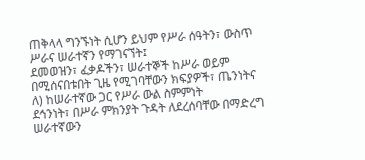ጠቅላላ ግንኙነት ሲሆን ይህም የሥራ ሰዓትን፣ ውስጥ ሥራና ሠራተኛን የማገናኘት፤
ደመወዝን፣ ፈቃዶችን፣ ሠራተኞች ከሥራ ወይም
በሚሰናበቱበት ጊዜ የሚገባቸውን ክፍያዎች፣ ጤንነትና ለ) ከሠራተኛው ጋር የሥራ ውል ስምምነት
ደኅንነት፣ በሥራ ምክንያት ጉዳት ለደረሰባቸው በማድረግ ሠራተኛውን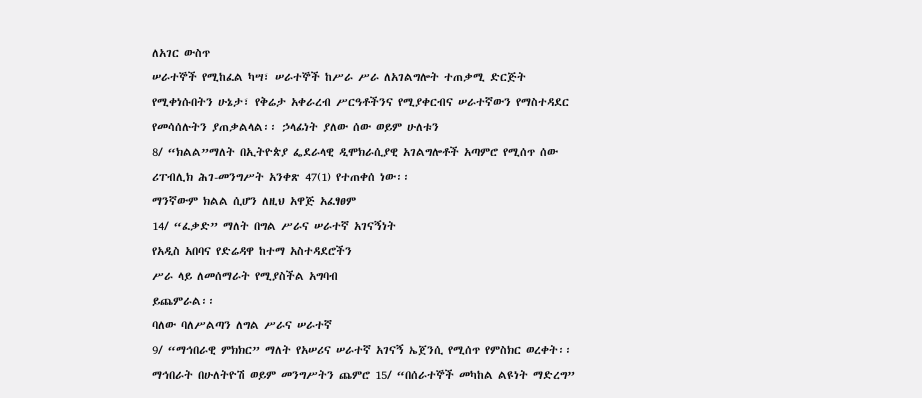ለአገር ውስጥ
ሠራተኞች የሚከፈል ካሣ፣ ሠራተኞች ከሥራ ሥራ ለአገልግሎት ተጠቃሚ ድርጅት
የሚቀነሱበትን ሁኔታ፣ የቅሬታ አቀራረብ ሥርዓቶችንና የሚያቀርብና ሠራተኛውን የማስተዳደር
የመሳሰሉትን ያጠቃልላል፡፡ ኃላፊነት ያለው ሰው ወይም ሁለቱን
8/ “ክልል”ማለት በኢትዮጵያ ፌደራላዊ ዲሞክራሲያዊ አገልግሎቶች አጣምሮ የሚሰጥ ሰው
ሪፐብሊክ ሕገ-መንግሥት አንቀጽ 47(1) የተጠቀሰ ነው፡፡
ማንኛውም ክልል ሲሆን ለዚህ አዋጅ አፈፃፀም
14/ “ፈቃድ” ማለት በግል ሥራና ሠራተኛ አገናኝነት
የአዲስ አበባና የድሬዳዋ ከተማ አስተዳደሮችን
ሥራ ላይ ለመሰማራት የሚያስችል አግባብ
ይጨምራል፡፡
ባለው ባለሥልጣን ለግል ሥራና ሠራተኛ
9/ “ማኅበራዊ ምክክር” ማለት የአሠሪና ሠራተኛ አገናኝ ኤጀንሲ የሚሰጥ የምስክር ወረቀት፡፡
ማኅበራት በሁለትዮሽ ወይም መንግሥትን ጨምሮ 15/ “በሰራተኞች መካከል ልዩነት ማድረግ”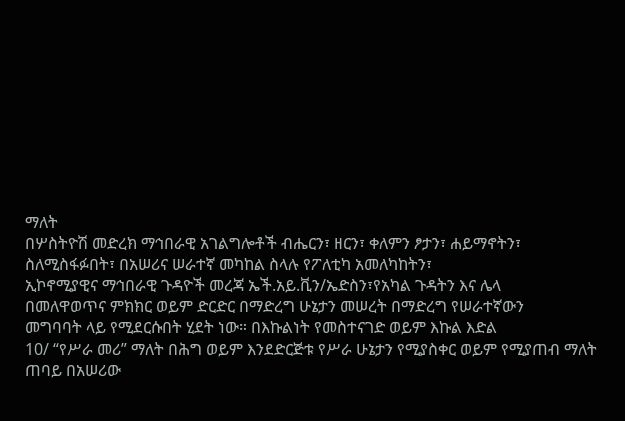ማለት
በሦስትዮሽ መድረክ ማኅበራዊ አገልግሎቶች ብሔርን፣ ዘርን፣ ቀለምን ፆታን፣ ሐይማኖትን፣
ስለሚስፋፉበት፣ በአሠሪና ሠራተኛ መካከል ስላሉ የፖለቲካ አመለካከትን፣
ኢኮኖሚያዊና ማኅበራዊ ጉዳዮች መረጃ ኤች.አይ.ቪን/ኤድስን፣የአካል ጉዳትን እና ሌላ
በመለዋወጥና ምክክር ወይም ድርድር በማድረግ ሁኔታን መሠረት በማድረግ የሠራተኛውን
መግባባት ላይ የሚደርሱበት ሂደት ነው። በእኩልነት የመስተናገድ ወይም እኩል እድል
10/ “የሥራ መሪ” ማለት በሕግ ወይም እንደድርጅቱ የሥራ ሁኔታን የሚያስቀር ወይም የሚያጠብ ማለት
ጠባይ በአሠሪው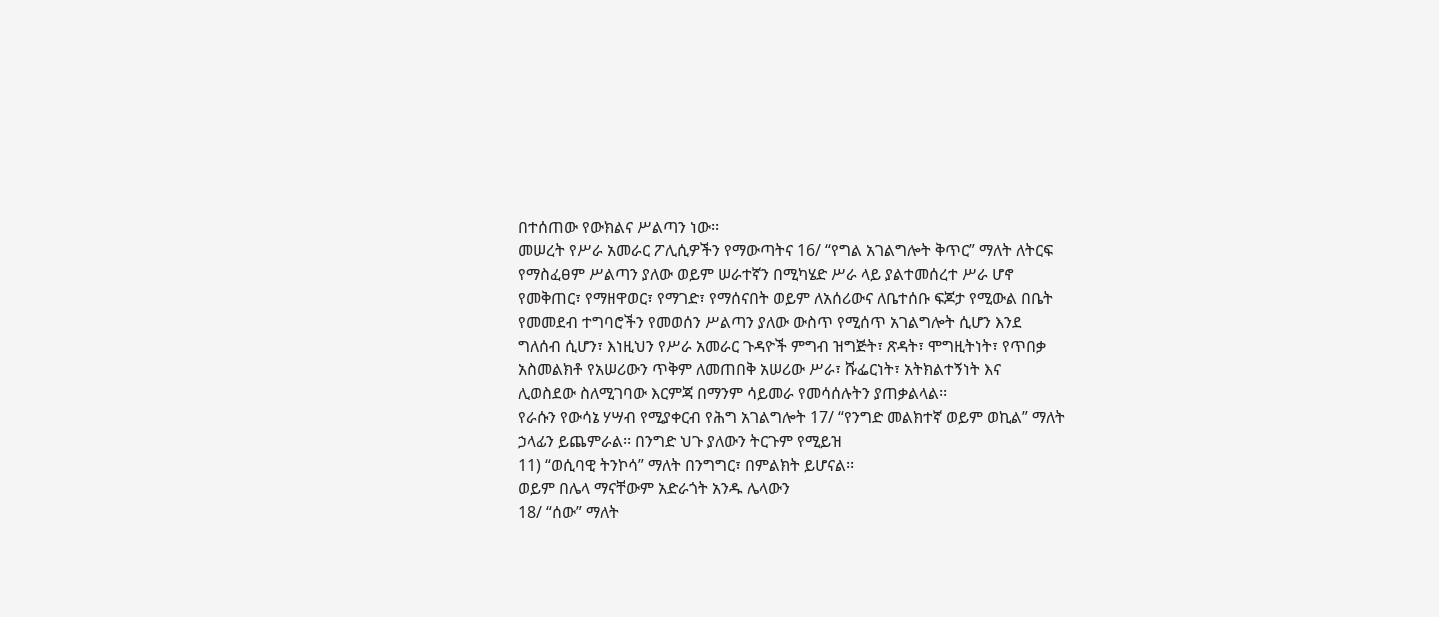በተሰጠው የውክልና ሥልጣን ነው፡፡
መሠረት የሥራ አመራር ፖሊሲዎችን የማውጣትና 16/ “የግል አገልግሎት ቅጥር” ማለት ለትርፍ
የማስፈፀም ሥልጣን ያለው ወይም ሠራተኛን በሚካሄድ ሥራ ላይ ያልተመሰረተ ሥራ ሆኖ
የመቅጠር፣ የማዘዋወር፣ የማገድ፣ የማሰናበት ወይም ለአሰሪውና ለቤተሰቡ ፍጆታ የሚውል በቤት
የመመደብ ተግባሮችን የመወሰን ሥልጣን ያለው ውስጥ የሚሰጥ አገልግሎት ሲሆን እንደ
ግለሰብ ሲሆን፣ እነዚህን የሥራ አመራር ጉዳዮች ምግብ ዝግጅት፣ ጽዳት፣ ሞግዚትነት፣ የጥበቃ
አስመልክቶ የአሠሪውን ጥቅም ለመጠበቅ አሠሪው ሥራ፣ ሹፌርነት፣ አትክልተኝነት እና
ሊወስደው ስለሚገባው እርምጃ በማንም ሳይመራ የመሳሰሉትን ያጠቃልላል፡፡
የራሱን የውሳኔ ሃሣብ የሚያቀርብ የሕግ አገልግሎት 17/ “የንግድ መልክተኛ ወይም ወኪል” ማለት
ኃላፊን ይጨምራል፡፡ በንግድ ህጉ ያለውን ትርጉም የሚይዝ
11) “ወሲባዊ ትንኮሳ” ማለት በንግግር፣ በምልክት ይሆናል፡፡
ወይም በሌላ ማናቸውም አድራጎት አንዱ ሌላውን
18/ “ሰው” ማለት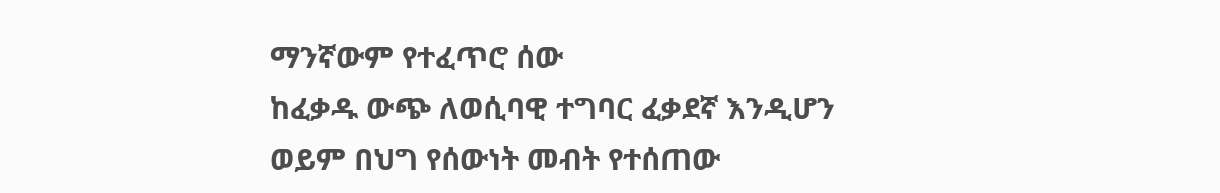ማንኛውም የተፈጥሮ ሰው
ከፈቃዱ ውጭ ለወሲባዊ ተግባር ፈቃደኛ እንዲሆን
ወይም በህግ የሰውነት መብት የተሰጠው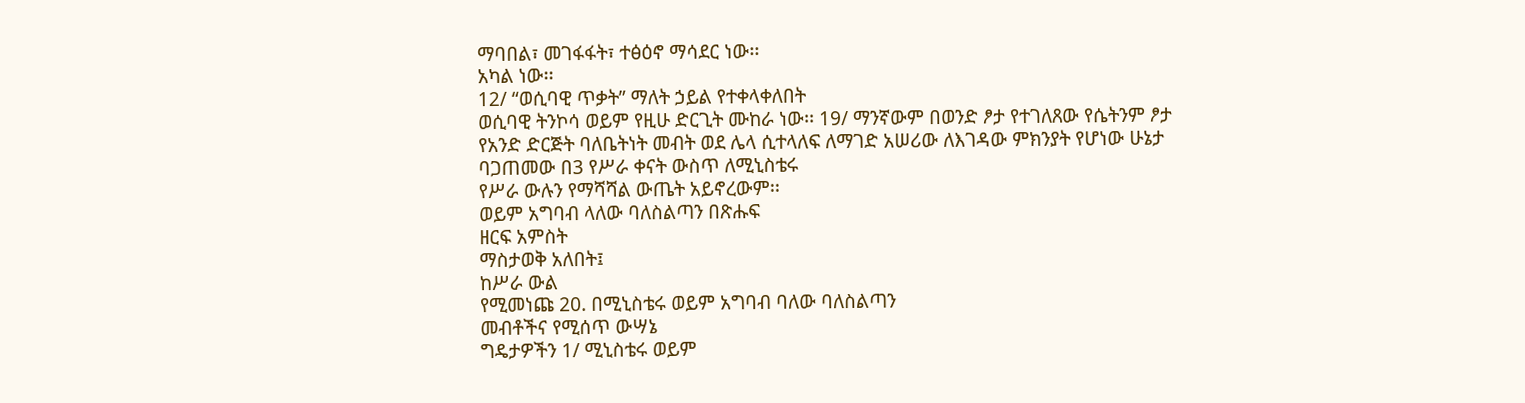ማባበል፣ መገፋፋት፣ ተፅዕኖ ማሳደር ነው፡፡
አካል ነው፡፡
12/ “ወሲባዊ ጥቃት” ማለት ኃይል የተቀላቀለበት
ወሲባዊ ትንኮሳ ወይም የዚሁ ድርጊት ሙከራ ነው፡፡ 19/ ማንኛውም በወንድ ፆታ የተገለጸው የሴትንም ፆታ
የአንድ ድርጅት ባለቤትነት መብት ወደ ሌላ ሲተላለፍ ለማገድ አሠሪው ለእገዳው ምክንያት የሆነው ሁኔታ
ባጋጠመው በ3 የሥራ ቀናት ውስጥ ለሚኒስቴሩ
የሥራ ውሉን የማሻሻል ውጤት አይኖረውም፡፡
ወይም አግባብ ላለው ባለስልጣን በጽሑፍ
ዘርፍ አምስት
ማስታወቅ አለበት፤
ከሥራ ውል
የሚመነጩ 20. በሚኒስቴሩ ወይም አግባብ ባለው ባለስልጣን
መብቶችና የሚሰጥ ውሣኔ
ግዴታዎችን 1/ ሚኒስቴሩ ወይም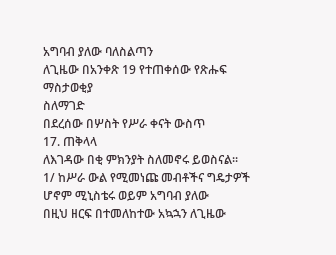አግባብ ያለው ባለስልጣን
ለጊዜው በአንቀጽ 19 የተጠቀሰው የጽሑፍ ማስታወቂያ
ስለማገድ
በደረሰው በሦስት የሥራ ቀናት ውስጥ
17. ጠቅላላ
ለእገዳው በቂ ምክንያት ስለመኖሩ ይወስናል፡፡
1/ ከሥራ ውል የሚመነጩ መብቶችና ግዴታዎች
ሆኖም ሚኒስቴሩ ወይም አግባብ ያለው
በዚህ ዘርፍ በተመለከተው አኳኋን ለጊዜው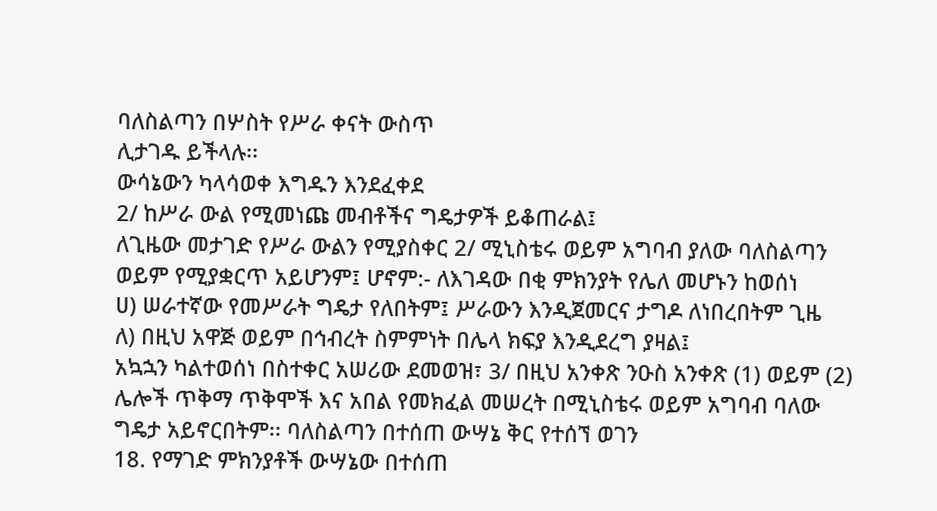ባለስልጣን በሦስት የሥራ ቀናት ውስጥ
ሊታገዱ ይችላሉ፡፡
ውሳኔውን ካላሳወቀ እግዱን እንደፈቀደ
2/ ከሥራ ውል የሚመነጩ መብቶችና ግዴታዎች ይቆጠራል፤
ለጊዜው መታገድ የሥራ ውልን የሚያስቀር 2/ ሚኒስቴሩ ወይም አግባብ ያለው ባለስልጣን
ወይም የሚያቋርጥ አይሆንም፤ ሆኖም:- ለእገዳው በቂ ምክንያት የሌለ መሆኑን ከወሰነ
ሀ) ሠራተኛው የመሥራት ግዴታ የለበትም፤ ሥራውን እንዲጀመርና ታግዶ ለነበረበትም ጊዜ
ለ) በዚህ አዋጅ ወይም በኅብረት ስምምነት በሌላ ክፍያ እንዲደረግ ያዛል፤
አኳኋን ካልተወሰነ በስተቀር አሠሪው ደመወዝ፣ 3/ በዚህ አንቀጽ ንዑስ አንቀጽ (1) ወይም (2)
ሌሎች ጥቅማ ጥቅሞች እና አበል የመክፈል መሠረት በሚኒስቴሩ ወይም አግባብ ባለው
ግዴታ አይኖርበትም፡፡ ባለስልጣን በተሰጠ ውሣኔ ቅር የተሰኘ ወገን
18. የማገድ ምክንያቶች ውሣኔው በተሰጠ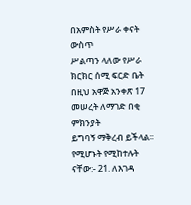በአምስት የሥራ ቀናት ውስጥ
ሥልጣን ላለው የሥራ ክርክር ሰሚ ፍርድ ቤት
በዚህ አዋጅ አንቀጽ 17 መሠረት ለማገድ በቂ ምክንያት
ይግባኝ ማቅረብ ይችላል፡፡
የሚሆኑት የሚከተሉት ናቸው:- 21. ለእገዳ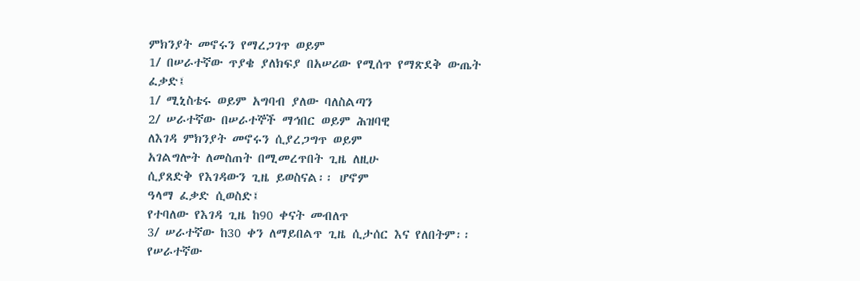ምክንያት መኖሩን የማረጋገጥ ወይም
1/ በሠራተኛው ጥያቄ ያለክፍያ በአሠሪው የሚሰጥ የማጽደቅ ውጤት
ፈቃድ፤
1/ ሚኒስቴሩ ወይም አግባብ ያለው ባለስልጣን
2/ ሠራተኛው በሠራተኞች ማኅበር ወይም ሕዝባዊ
ለእገዳ ምክንያት መኖሩን ሲያረጋግጥ ወይም
አገልግሎት ለመስጠት በሚመረጥበት ጊዜ ለዚሁ
ሲያጸድቅ የእገዳውን ጊዜ ይወስናል፡፡ ሆኖም
ዓላማ ፈቃድ ሲወስድ፤
የተባለው የእገዳ ጊዜ ከ90 ቀናት መብለጥ
3/ ሠራተኛው ከ30 ቀን ለማይበልጥ ጊዜ ሲታሰር እና የለበትም፡፡
የሠራተኛው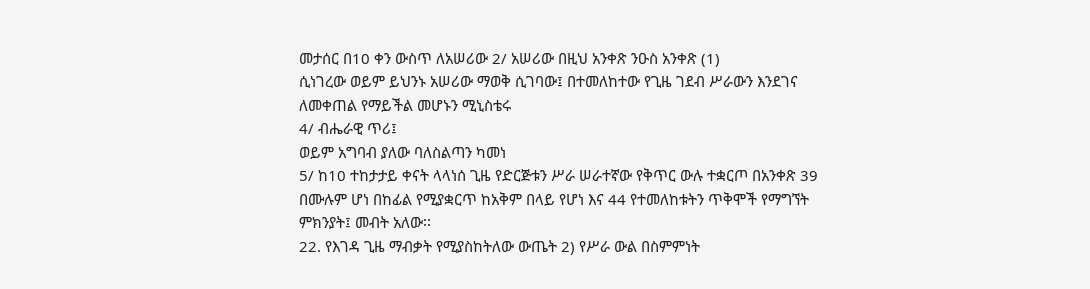መታሰር በ10 ቀን ውስጥ ለአሠሪው 2/ አሠሪው በዚህ አንቀጽ ንዑስ አንቀጽ (1)
ሲነገረው ወይም ይህንኑ አሠሪው ማወቅ ሲገባው፤ በተመለከተው የጊዜ ገደብ ሥራውን እንደገና
ለመቀጠል የማይችል መሆኑን ሚኒስቴሩ
4/ ብሔራዊ ጥሪ፤
ወይም አግባብ ያለው ባለስልጣን ካመነ
5/ ከ10 ተከታታይ ቀናት ላላነሰ ጊዜ የድርጅቱን ሥራ ሠራተኛው የቅጥር ውሉ ተቋርጦ በአንቀጽ 39
በሙሉም ሆነ በከፊል የሚያቋርጥ ከአቅም በላይ የሆነ እና 44 የተመለከቱትን ጥቅሞች የማግኘት
ምክንያት፤ መብት አለው፡፡
22. የእገዳ ጊዜ ማብቃት የሚያስከትለው ውጤት 2) የሥራ ውል በስምምነት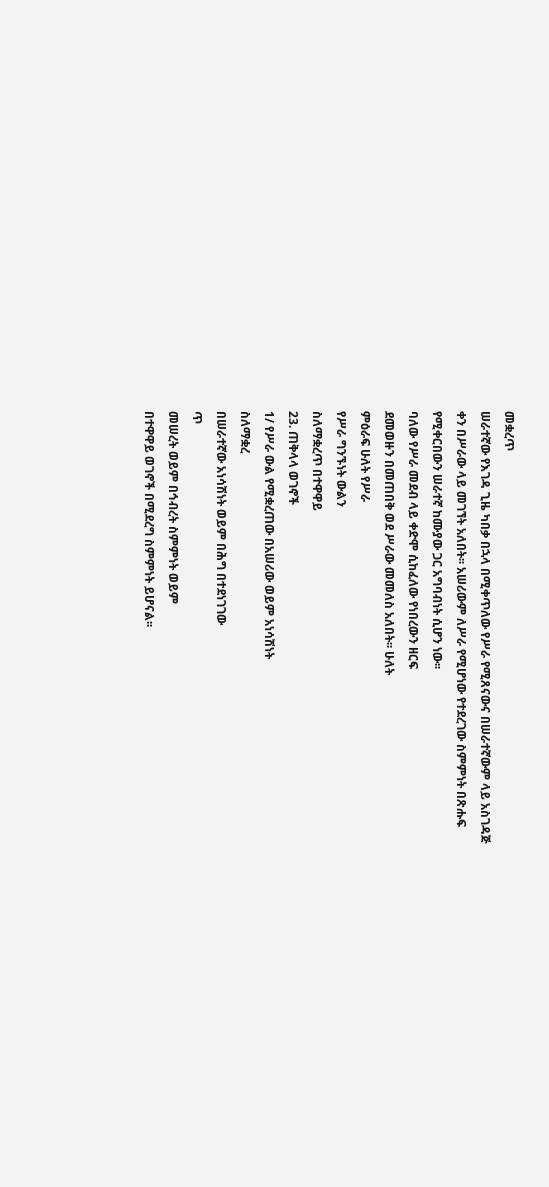መቋረጥ
ሠራተኛው የእገዳ ጊዜ ካበቃ በኋላ በሚቀጥለው የሥራ የሚጸናውና በሠራተኛውም ላይ አስገዳጅ
ቀን በሥራው ላይ መገኘት አለበት፡፡ አሠሪውም ለሥራ የሚሆነው የተደረገው ስምምነት በጽሑፍ
የሚቀርበውን ሠራተኛ ከሙያው ጋር አግባብነት ሲሆን ነው፡፡
ባለው የሥራ መደብ ላይ ቀድሞ ሲከፈለው የነበረውን ዘርፍ
ደመወዙን በመጠበቅ ወደ ሥራው መመለስ አለበት፡፡ ሁለት
ምዕራፍ ሁለት የሥራ
የሥራ ግንኙነት ውልን
ስለማቋረጥ በተዋዋይ
23. ጠቅላላ ወገኖች
1/ የሥራ ውል የሚቋረጠው በአሠሪው ወይም አነሳሽነት
ስለማቋረ
በሠራተኛው አነሳሽነት ወይም በሕግ በተደነገገው
ጥ
መሠረት ወይም በኅብረት ስምምነት ወይም
በተዋዋይ ወገኖች በሚደረግ ስምምነት ይሆናል፡፡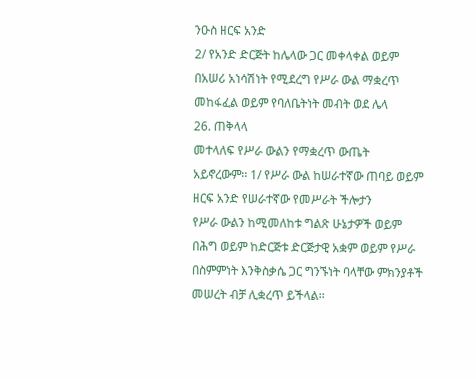ንዑስ ዘርፍ አንድ
2/ የአንድ ድርጅት ከሌላው ጋር መቀላቀል ወይም
በአሠሪ አነሳሽነት የሚደረግ የሥራ ውል ማቋረጥ
መከፋፈል ወይም የባለቤትነት መብት ወደ ሌላ
26. ጠቅላላ
መተላለፍ የሥራ ውልን የማቋረጥ ውጤት
አይኖረውም፡፡ 1/ የሥራ ውል ከሠራተኛው ጠባይ ወይም
ዘርፍ አንድ የሠራተኛው የመሥራት ችሎታን
የሥራ ውልን ከሚመለከቱ ግልጽ ሁኔታዎች ወይም
በሕግ ወይም ከድርጅቱ ድርጅታዊ አቋም ወይም የሥራ
በስምምነት እንቅስቃሴ ጋር ግንኙነት ባላቸው ምክንያቶች
መሠረት ብቻ ሊቋረጥ ይችላል፡፡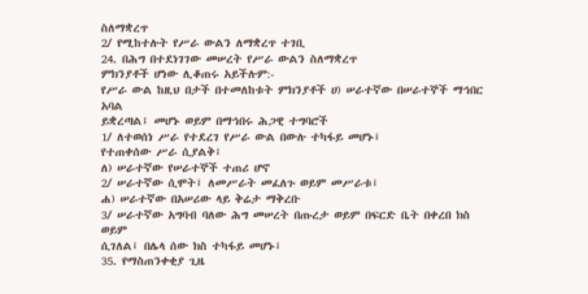ስለማቋረጥ
2/ የሚከተሉት የሥራ ውልን ለማቋረጥ ተገቢ
24. በሕግ በተደነገገው መሠረት የሥራ ውልን ስለማቋረጥ
ምክንያቶች ሆነው ሊቆጠሩ አይችሉም:-
የሥራ ውል ከዚህ በታች በተመለከቱት ምክንያቶች ሀ) ሠራተኛው በሠራተኞች ማኅበር አባል
ይቋረጣል፤ መሆኑ ወይም በማኅበሩ ሕጋዊ ተግባሮች
1/ ለተወሰነ ሥራ የተደረገ የሥራ ውል በውሉ ተካፋይ መሆኑ፤
የተጠቀሰው ሥራ ሲያልቅ፤
ለ) ሠራተኛው የሠራተኞች ተጠሪ ሆኖ
2/ ሠራተኛው ሲሞት፤ ለመሥራት መፈለጉ ወይም መሥራቱ፤
ሐ) ሠራተኛው በአሠሪው ላይ ቅሬታ ማቅረቡ
3/ ሠራተኛው አግባብ ባለው ሕግ መሠረት በጡረታ ወይም በፍርድ ቤት በቀረበ ክስ ወይም
ሲገለል፤ በሌላ ሰው ክስ ተካፋይ መሆኑ፤
35. የማስጠንቀቂያ ጊዜ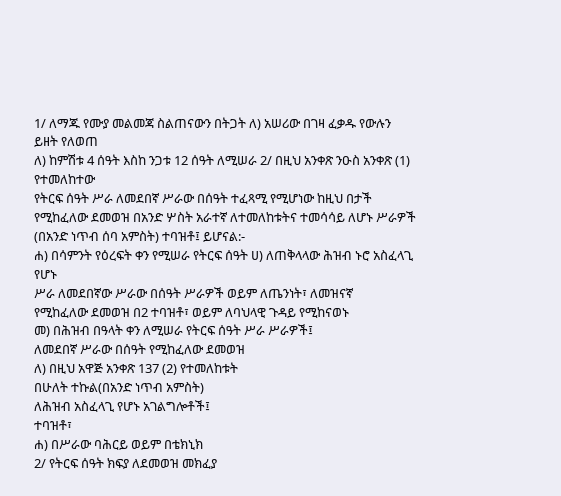1/ ለማጁ የሙያ መልመጃ ስልጠናውን በትጋት ለ) አሠሪው በገዛ ፈቃዱ የውሉን ይዘት የለወጠ
ለ) ከምሽቱ 4 ሰዓት እስከ ንጋቱ 12 ሰዓት ለሚሠራ 2/ በዚህ አንቀጽ ንዑስ አንቀጽ (1) የተመለከተው
የትርፍ ሰዓት ሥራ ለመደበኛ ሥራው በሰዓት ተፈጻሚ የሚሆነው ከዚህ በታች
የሚከፈለው ደመወዝ በአንድ ሦስት አራተኛ ለተመለከቱትና ተመሳሳይ ለሆኑ ሥራዎች
(በአንድ ነጥብ ሰባ አምስት) ተባዝቶ፤ ይሆናል:-
ሐ) በሳምንት የዕረፍት ቀን የሚሠራ የትርፍ ሰዓት ሀ) ለጠቅላላው ሕዝብ ኑሮ አስፈላጊ የሆኑ
ሥራ ለመደበኛው ሥራው በሰዓት ሥራዎች ወይም ለጤንነት፣ ለመዝናኛ
የሚከፈለው ደመወዝ በ2 ተባዝቶ፣ ወይም ለባህላዊ ጉዳይ የሚከናወኑ
መ) በሕዝብ በዓላት ቀን ለሚሠራ የትርፍ ሰዓት ሥራ ሥራዎች፤
ለመደበኛ ሥራው በሰዓት የሚከፈለው ደመወዝ
ለ) በዚህ አዋጅ አንቀጽ 137 (2) የተመለከቱት
በሁለት ተኩል(በአንድ ነጥብ አምስት)
ለሕዝብ አስፈላጊ የሆኑ አገልግሎቶች፤
ተባዝቶ፣
ሐ) በሥራው ባሕርይ ወይም በቴክኒክ
2/ የትርፍ ሰዓት ክፍያ ለደመወዝ መክፈያ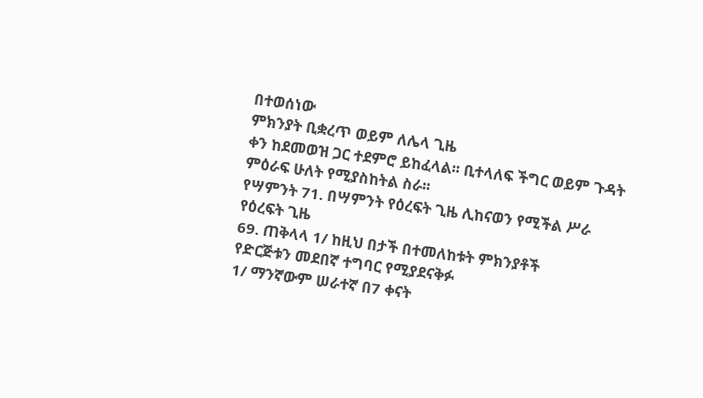በተወሰነው
ምክንያት ቢቋረጥ ወይም ለሌላ ጊዜ
ቀን ከደመወዝ ጋር ተደምሮ ይከፈላል፡፡ ቢተላለፍ ችግር ወይም ጉዳት
ምዕራፍ ሁለት የሚያስከትል ስራ፡፡
የሣምንት 71. በሣምንት የዕረፍት ጊዜ ሊከናወን የሚችል ሥራ
የዕረፍት ጊዜ
69. ጠቅላላ 1/ ከዚህ በታች በተመለከቱት ምክንያቶች
የድርጅቱን መደበኛ ተግባር የሚያደናቅፉ
1/ ማንኛውም ሠራተኛ በ7 ቀናት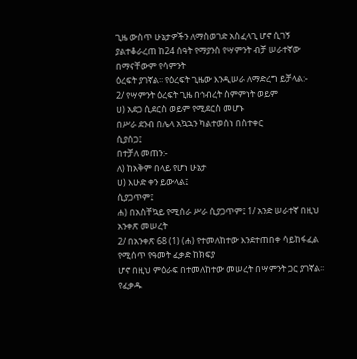ጊዜ ውስጥ ሁኔታዎችን ለማስወገድ አስፈላጊ ሆኖ ሲገኝ
ያልተቆራረጠ ከ24 ሰዓት የማያንስ የሣምንት ብቻ ሠራተኛው በማናቸውም የሳምንት
ዕረፍት ያገኛል፡፡ የዕረፍት ጊዜው እንዲሠራ ለማድረግ ይቻላል:-
2/ የሣምንት ዕረፍት ጊዜ በኅብረት ስምምነት ወይም
ሀ) አደጋ ሲደርስ ወይም የሚደርስ መሆኑ
በሥራ ደንብ በሌላ አኳኋን ካልተወሰነ በስተቀር
ሲያሰጋ፤
በተቻለ መጠን:-
ለ) ከአቅም በላይ የሆነ ሁኔታ
ሀ) እሁድ ቀን ይውላል፤
ሲያጋጥም፤
ሐ) በአስቸኳይ የሚሰራ ሥራ ሲያጋጥም፤ 1/ አንድ ሠራተኛ በዚህ አንቀጽ መሠረት
2/ በአንቀጽ 68 (1) (ሐ) የተመለከተው እንደተጠበቀ ሳይከፋፈል የሚሰጥ የዓመት ፈቃድ ከክፍያ
ሆኖ በዚህ ምዕራፍ በተመለከተው መሠረት በሣምንት ጋር ያገኛል፡፡ የፈቃዱ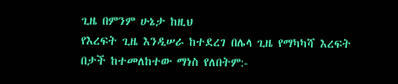ጊዜ በምንም ሁኔታ ከዚህ
የእረፍት ጊዜ እንዲሠራ ከተደረገ በሌላ ጊዜ የማካካሻ እረፍት በታች ከተመለከተው ማነስ የለበትም:-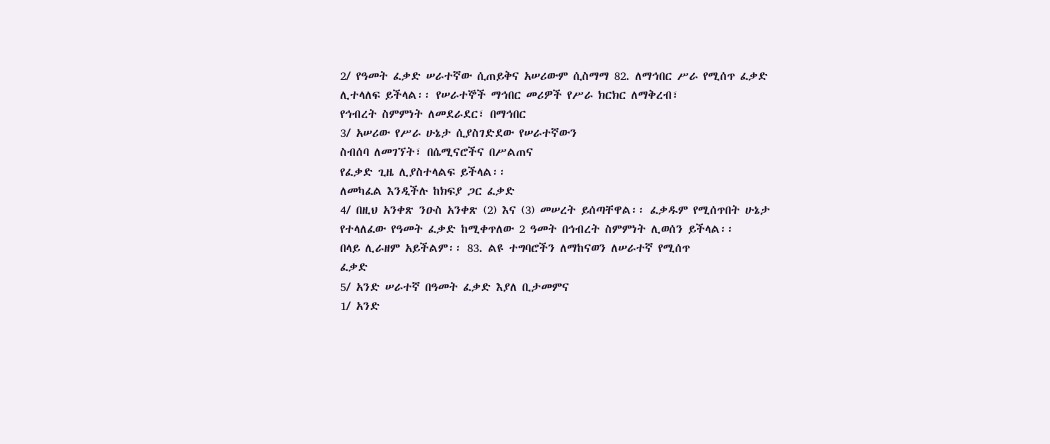2/ የዓመት ፈቃድ ሠራተኛው ሲጠይቅና አሠሪውም ሲስማማ 82. ለማኅበር ሥራ የሚሰጥ ፈቃድ
ሊተላለፍ ይችላል፡፡ የሠራተኞች ማኅበር መሪዎች የሥራ ክርክር ለማቅረብ፣
የኅብረት ስምምነት ለመደራደር፣ በማኅበር
3/ አሠሪው የሥራ ሁኔታ ሲያስገድደው የሠራተኛውን
ስብሰባ ለመገኘት፣ በሴሚናሮችና በሥልጠና
የፈቃድ ጊዜ ሊያስተላልፍ ይችላል፡፡
ለመካፈል እንዲችሉ ከክፍያ ጋር ፈቃድ
4/ በዚህ አንቀጽ ንዑስ አንቀጽ (2) እና (3) መሠረት ይሰጣቸዋል፡፡ ፈቃዱም የሚሰጥበት ሁኔታ
የተላለፈው የዓመት ፈቃድ ከሚቀጥለው 2 ዓመት በኅብረት ስምምነት ሊወሰን ይችላል፡፡
በላይ ሊራዘም አይችልም፡፡ 83. ልዩ ተግባሮችን ለማከናወን ለሠራተኛ የሚሰጥ
ፈቃድ
5/ አንድ ሠራተኛ በዓመት ፈቃድ እያለ ቢታመምና
1/ አንድ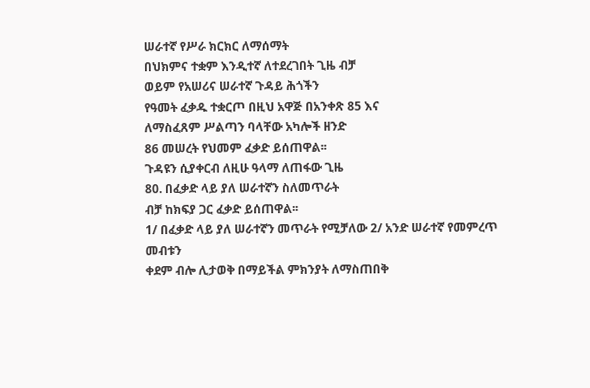ሠራተኛ የሥራ ክርክር ለማሰማት
በህክምና ተቋም እንዲተኛ ለተደረገበት ጊዜ ብቻ
ወይም የአሠሪና ሠራተኛ ጉዳይ ሕጎችን
የዓመት ፈቃዱ ተቋርጦ በዚህ አዋጅ በአንቀጽ 85 እና
ለማስፈጸም ሥልጣን ባላቸው አካሎች ዘንድ
86 መሠረት የህመም ፈቃድ ይሰጠዋል፡፡
ጉዳዩን ሲያቀርብ ለዚሁ ዓላማ ለጠፋው ጊዜ
80. በፈቃድ ላይ ያለ ሠራተኛን ስለመጥራት
ብቻ ከክፍያ ጋር ፈቃድ ይሰጠዋል፡፡
1/ በፈቃድ ላይ ያለ ሠራተኛን መጥራት የሚቻለው 2/ አንድ ሠራተኛ የመምረጥ መብቱን
ቀደም ብሎ ሊታወቅ በማይችል ምክንያት ለማስጠበቅ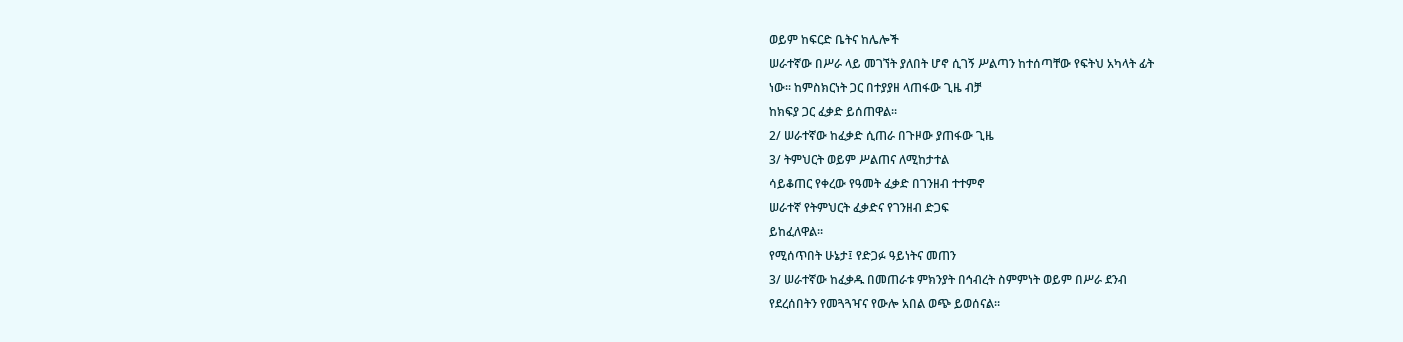ወይም ከፍርድ ቤትና ከሌሎች
ሠራተኛው በሥራ ላይ መገኘት ያለበት ሆኖ ሲገኝ ሥልጣን ከተሰጣቸው የፍትህ አካላት ፊት
ነው፡፡ ከምስክርነት ጋር በተያያዘ ላጠፋው ጊዜ ብቻ
ከክፍያ ጋር ፈቃድ ይሰጠዋል፡፡
2/ ሠራተኛው ከፈቃድ ሲጠራ በጉዞው ያጠፋው ጊዜ
3/ ትምህርት ወይም ሥልጠና ለሚከታተል
ሳይቆጠር የቀረው የዓመት ፈቃድ በገንዘብ ተተምኖ
ሠራተኛ የትምህርት ፈቃድና የገንዘብ ድጋፍ
ይከፈለዋል፡፡
የሚሰጥበት ሁኔታ፤ የድጋፉ ዓይነትና መጠን
3/ ሠራተኛው ከፈቃዱ በመጠራቱ ምክንያት በኅብረት ስምምነት ወይም በሥራ ደንብ
የደረሰበትን የመጓጓዣና የውሎ አበል ወጭ ይወሰናል፡፡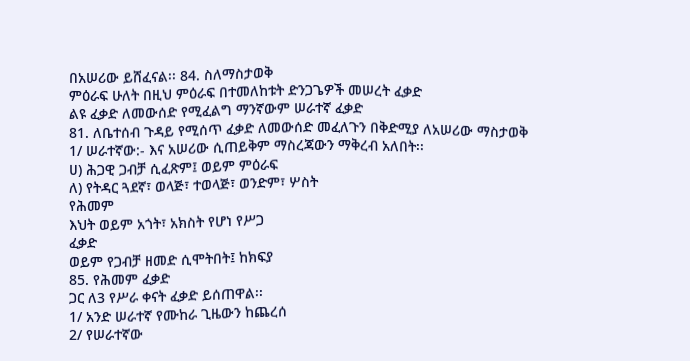በአሠሪው ይሸፈናል፡፡ 84. ስለማስታወቅ
ምዕራፍ ሁለት በዚህ ምዕራፍ በተመለከቱት ድንጋጌዎች መሠረት ፈቃድ
ልዩ ፈቃድ ለመውሰድ የሚፈልግ ማንኛውም ሠራተኛ ፈቃድ
81. ለቤተሰብ ጉዳይ የሚሰጥ ፈቃድ ለመውሰድ መፈለጉን በቅድሚያ ለአሠሪው ማስታወቅ
1/ ሠራተኛው:- እና አሠሪው ሲጠይቅም ማስረጃውን ማቅረብ አለበት፡፡
ሀ) ሕጋዊ ጋብቻ ሲፈጽም፤ ወይም ምዕራፍ
ለ) የትዳር ጓደኛ፣ ወላጅ፣ ተወላጅ፣ ወንድም፣ ሦስት
የሕመም
እህት ወይም አጎት፣ አክስት የሆነ የሥጋ
ፈቃድ
ወይም የጋብቻ ዘመድ ሲሞትበት፤ ከክፍያ
85. የሕመም ፈቃድ
ጋር ለ3 የሥራ ቀናት ፈቃድ ይሰጠዋል፡፡
1/ አንድ ሠራተኛ የሙከራ ጊዜውን ከጨረሰ
2/ የሠራተኛው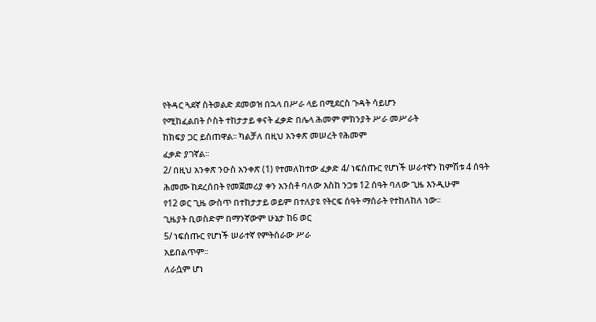የትዳር ጓደኛ ስትወልድ ደመወዝ በኋላ በሥራ ላይ በሚደርስ ጉዳት ሳይሆን
የሚከፈልበት ሶስት ተከታታይ ቀናት ፈቃድ በሌላ ሕመም ምክንያት ሥራ መሥራት
ከክፍያ ጋር ይሰጠዋል፡፡ ካልቻለ በዚህ አንቀጽ መሠረት የሕመም
ፈቃድ ያገኛል፡፡
2/ በዚህ አንቀጽ ንዑስ አንቀጽ (1) የተመለከተው ፈቃድ 4/ ነፍሰጡር የሆነች ሠራተኛን ከምሽቱ 4 ሰዓት
ሕመሙ ከደረሰበት የመጀመሪያ ቀን አንስቶ ባለው እስከ ንጋቱ 12 ሰዓት ባለው ጊዜ እንዲሁም
የ12 ወር ጊዜ ውስጥ በተከታታይ ወይም በተለያዩ የትርፍ ሰዓት ማሰራት የተከለከለ ነው፡፡
ጊዜያት ቢወስድም በማንኛውም ሁኔታ ከ6 ወር
5/ ነፍሰጡር የሆነች ሠራተኛ የምትሰራው ሥራ
አይበልጥም፡፡
ለራሷም ሆነ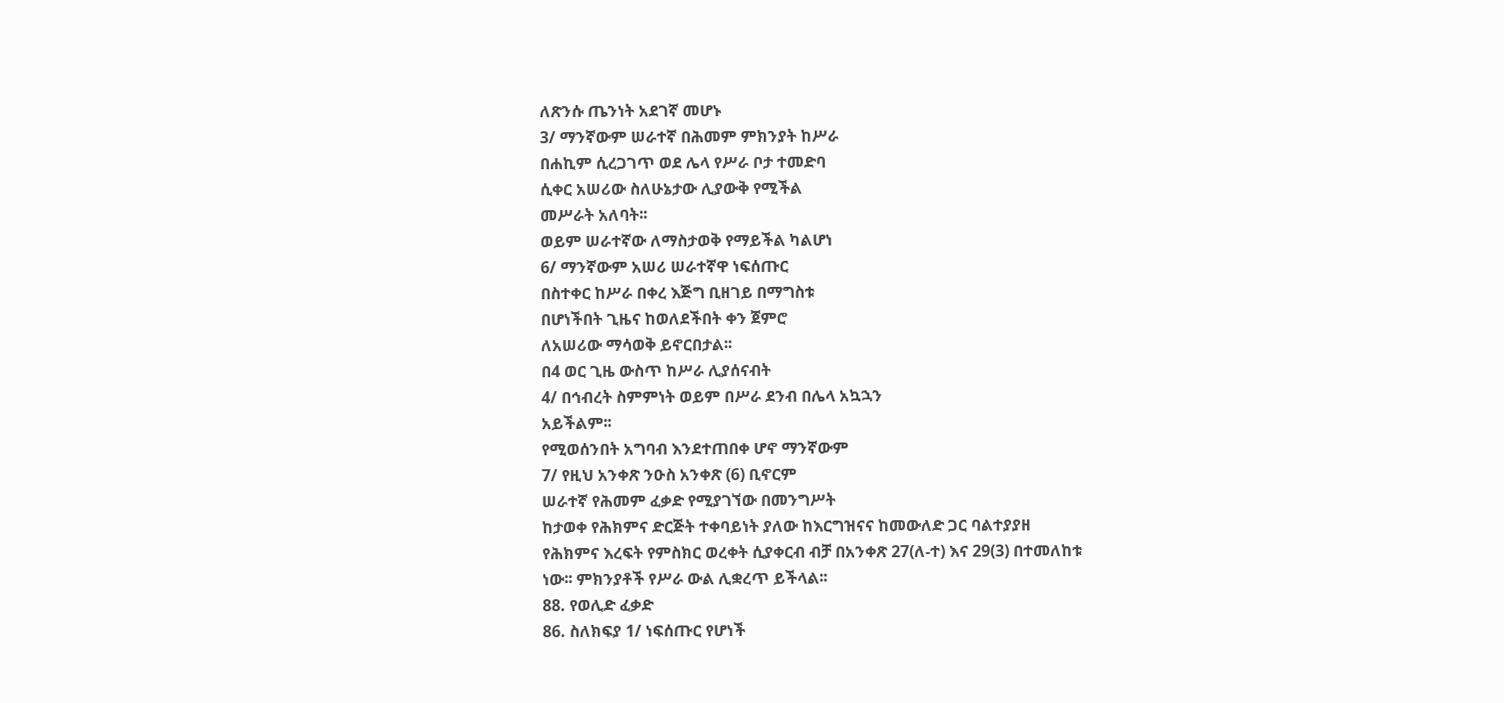ለጽንሱ ጤንነት አደገኛ መሆኑ
3/ ማንኛውም ሠራተኛ በሕመም ምክንያት ከሥራ
በሐኪም ሲረጋገጥ ወደ ሌላ የሥራ ቦታ ተመድባ
ሲቀር አሠሪው ስለሁኔታው ሊያውቅ የሚችል
መሥራት አለባት፡፡
ወይም ሠራተኛው ለማስታወቅ የማይችል ካልሆነ
6/ ማንኛውም አሠሪ ሠራተኛዋ ነፍሰጡር
በስተቀር ከሥራ በቀረ እጅግ ቢዘገይ በማግስቱ
በሆነችበት ጊዜና ከወለደችበት ቀን ጀምሮ
ለአሠሪው ማሳወቅ ይኖርበታል፡፡
በ4 ወር ጊዜ ውስጥ ከሥራ ሊያሰናብት
4/ በኅብረት ስምምነት ወይም በሥራ ደንብ በሌላ አኳኋን
አይችልም፡፡
የሚወሰንበት አግባብ እንደተጠበቀ ሆኖ ማንኛውም
7/ የዚህ አንቀጽ ንዑስ አንቀጽ (6) ቢኖርም
ሠራተኛ የሕመም ፈቃድ የሚያገኘው በመንግሥት
ከታወቀ የሕክምና ድርጅት ተቀባይነት ያለው ከእርግዝናና ከመውለድ ጋር ባልተያያዘ
የሕክምና እረፍት የምስክር ወረቀት ሲያቀርብ ብቻ በአንቀጽ 27(ለ-ተ) እና 29(3) በተመለከቱ
ነው፡፡ ምክንያቶች የሥራ ውል ሊቋረጥ ይችላል፡፡
88. የወሊድ ፈቃድ
86. ስለክፍያ 1/ ነፍሰጡር የሆነች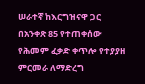ሠራተኛ ከእርግዝናዋ ጋር
በአንቀጽ 85 የተጠቀሰው የሕመም ፈቃድ ቀጥሎ የተያያዘ ምርመራ ለማድረግ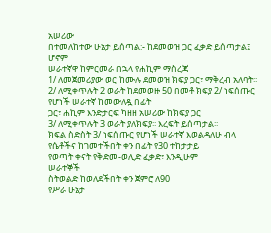አሠሪው
በተመለከተው ሁኔታ ይሰጣል:- ከደመወዝ ጋር ፈቃድ ይሰጣታል፤ ሆኖም
ሠራተኛዋ ከምርመራ በኋላ የሐኪም ማስረጃ
1/ ለመጀመሪያው ወር ከሙሉ ደመወዝ ክፍያ ጋር፣ ማቅረብ አለባት፡፡
2/ ለሚቀጥሉት 2 ወራት ከደመወዙ 50 በመቶ ክፍያ 2/ ነፍሰጡር የሆነች ሠራተኛ ከመውለዷ በፊት
ጋር፣ ሐኪም እንድታርፍ ካዘዘ አሠሪው ከክፍያ ጋር
3/ ለሚቀጥሉት 3 ወራት ያለክፍያ፡፡ እረፍት ይሰጣታል፡፡
ክፍል ስድስት 3/ ነፍሰጡር የሆነች ሠራተኛ እወልዳለሁ ብላ
የሴቶችና ከገመተችበት ቀን በፊት የ30 ተከታታይ
የወጣት ቀናት የቅድመ-ወሊድ ፈቃድ፣ እንዲሁም
ሠራተኞች
ስትወልድ ከወለደችበት ቀን ጀምሮ ለ90
የሥራ ሁኔታ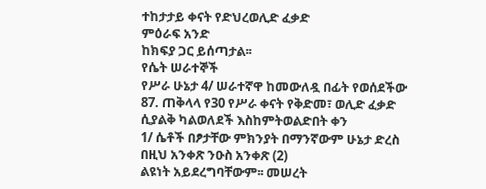ተከታታይ ቀናት የድህረወሊድ ፈቃድ
ምዕራፍ አንድ
ከክፍያ ጋር ይሰጣታል፡፡
የሴት ሠራተኞች
የሥራ ሁኔታ 4/ ሠራተኛዋ ከመውለዷ በፊት የወሰደችው
87. ጠቅላላ የ30 የሥራ ቀናት የቅድመ፣ ወሊድ ፈቃድ
ሲያልቅ ካልወለደች እስከምትወልድበት ቀን
1/ ሴቶች በፆታቸው ምክንያት በማንኛውም ሁኔታ ድረስ በዚህ አንቀጽ ንዑስ አንቀጽ (2)
ልዩነት አይደረግባቸውም፡፡ መሠረት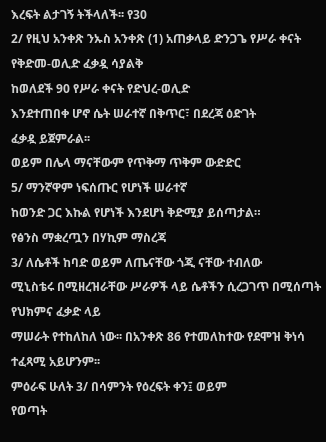እረፍት ልታገኝ ትችላለች፡፡ የ30
2/ የዚህ አንቀጽ ንኡስ አንቀጽ (1) አጠቃላይ ድንጋጌ የሥራ ቀናት የቅድመ-ወሊድ ፈቃዷ ሳያልቅ
ከወለደች 90 የሥራ ቀናት የድህረ-ወሊድ
እንደተጠበቀ ሆኖ ሴት ሠራተኛ በቅጥር፣ በደረጃ ዕድገት
ፈቃዷ ይጀምራል፡፡
ወይም በሌላ ማናቸውም የጥቅማ ጥቅም ውድድር
5/ ማንኛዋም ነፍሰጡር የሆነች ሠራተኛ
ከወንድ ጋር እኩል የሆነች እንደሆነ ቅድሚያ ይሰጣታል።
የፅንስ ማቋረጧን በሃኪም ማስረጃ
3/ ለሴቶች ከባድ ወይም ለጤናቸው ጎጂ ናቸው ተብለው
ሚኒስቴሩ በሚዘረዝራቸው ሥራዎች ላይ ሴቶችን ሲረጋገጥ በሚሰጣት የህክምና ፈቃድ ላይ
ማሠራት የተከለከለ ነው፡፡ በአንቀጽ 86 የተመለከተው የደሞዝ ቅነሳ
ተፈጻሚ አይሆንም፡፡
ምዕራፍ ሁለት 3/ በሳምንት የዕረፍት ቀን፤ ወይም
የወጣት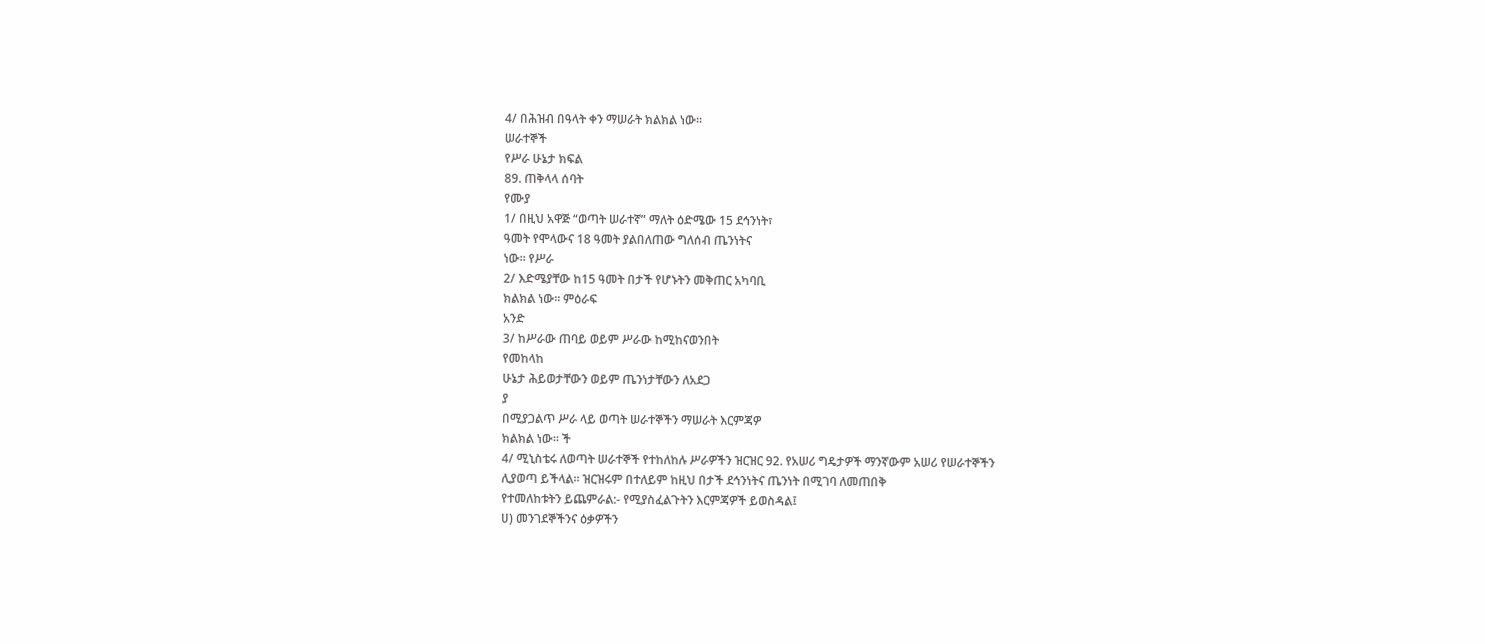4/ በሕዝብ በዓላት ቀን ማሠራት ክልክል ነው፡፡
ሠራተኞች
የሥራ ሁኔታ ክፍል
89. ጠቅላላ ሰባት
የሙያ
1/ በዚህ አዋጅ “ወጣት ሠራተኛ” ማለት ዕድሜው 15 ደኅንነት፣
ዓመት የሞላውና 18 ዓመት ያልበለጠው ግለሰብ ጤንነትና
ነው፡፡ የሥራ
2/ እድሜያቸው ከ15 ዓመት በታች የሆኑትን መቅጠር አካባቢ
ክልክል ነው፡፡ ምዕራፍ
አንድ
3/ ከሥራው ጠባይ ወይም ሥራው ከሚከናወንበት
የመከላከ
ሁኔታ ሕይወታቸውን ወይም ጤንነታቸውን ለአደጋ
ያ
በሚያጋልጥ ሥራ ላይ ወጣት ሠራተኞችን ማሠራት እርምጃዎ
ክልክል ነው፡፡ ች
4/ ሚኒስቴሩ ለወጣት ሠራተኞች የተከለከሉ ሥራዎችን ዝርዝር 92. የአሠሪ ግዴታዎች ማንኛውም አሠሪ የሠራተኞችን
ሊያወጣ ይችላል፡፡ ዝርዝሩም በተለይም ከዚህ በታች ደኅንነትና ጤንነት በሚገባ ለመጠበቅ
የተመለከቱትን ይጨምራል:- የሚያስፈልጉትን እርምጃዎች ይወስዳል፤
ሀ) መንገደኞችንና ዕቃዎችን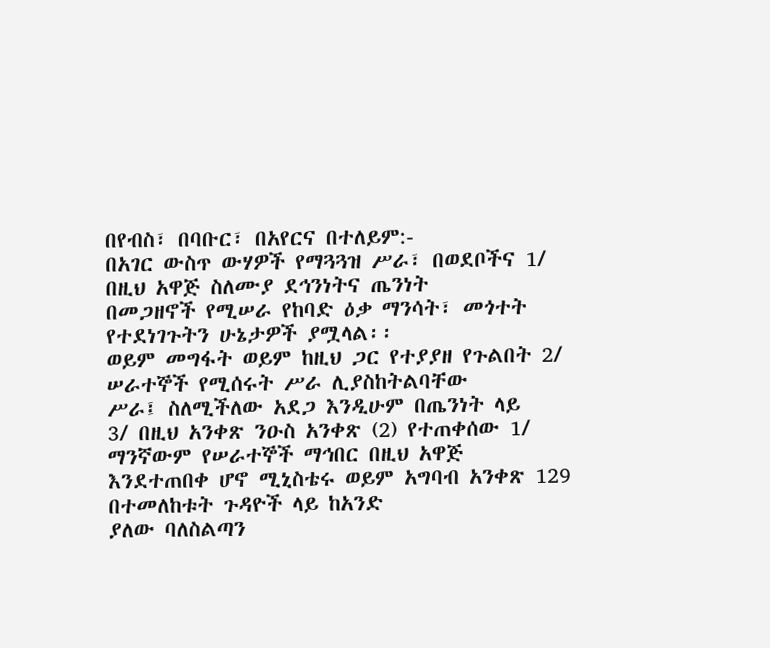በየብስ፣ በባቡር፣ በአየርና በተለይም:-
በአገር ውስጥ ውሃዎች የማጓጓዝ ሥራ፣ በወደቦችና 1/ በዚህ አዋጅ ስለሙያ ደኅንነትና ጤንነት
በመጋዘኖች የሚሠራ የከባድ ዕቃ ማንሳት፣ መጎተት የተደነገጉትን ሁኔታዎች ያሟላል፡፡
ወይም መግፋት ወይም ከዚህ ጋር የተያያዘ የጉልበት 2/ ሠራተኞች የሚሰሩት ሥራ ሊያስከትልባቸው
ሥራ፤ ስለሚችለው አደጋ እንዲሁም በጤንነት ላይ
3/ በዚህ አንቀጽ ንዑስ አንቀጽ (2) የተጠቀሰው 1/ ማንኛውም የሠራተኞች ማኅበር በዚህ አዋጅ
እንደተጠበቀ ሆኖ ሚኒስቴሩ ወይም አግባብ አንቀጽ 129 በተመለከቱት ጉዳዮች ላይ ከአንድ
ያለው ባለስልጣን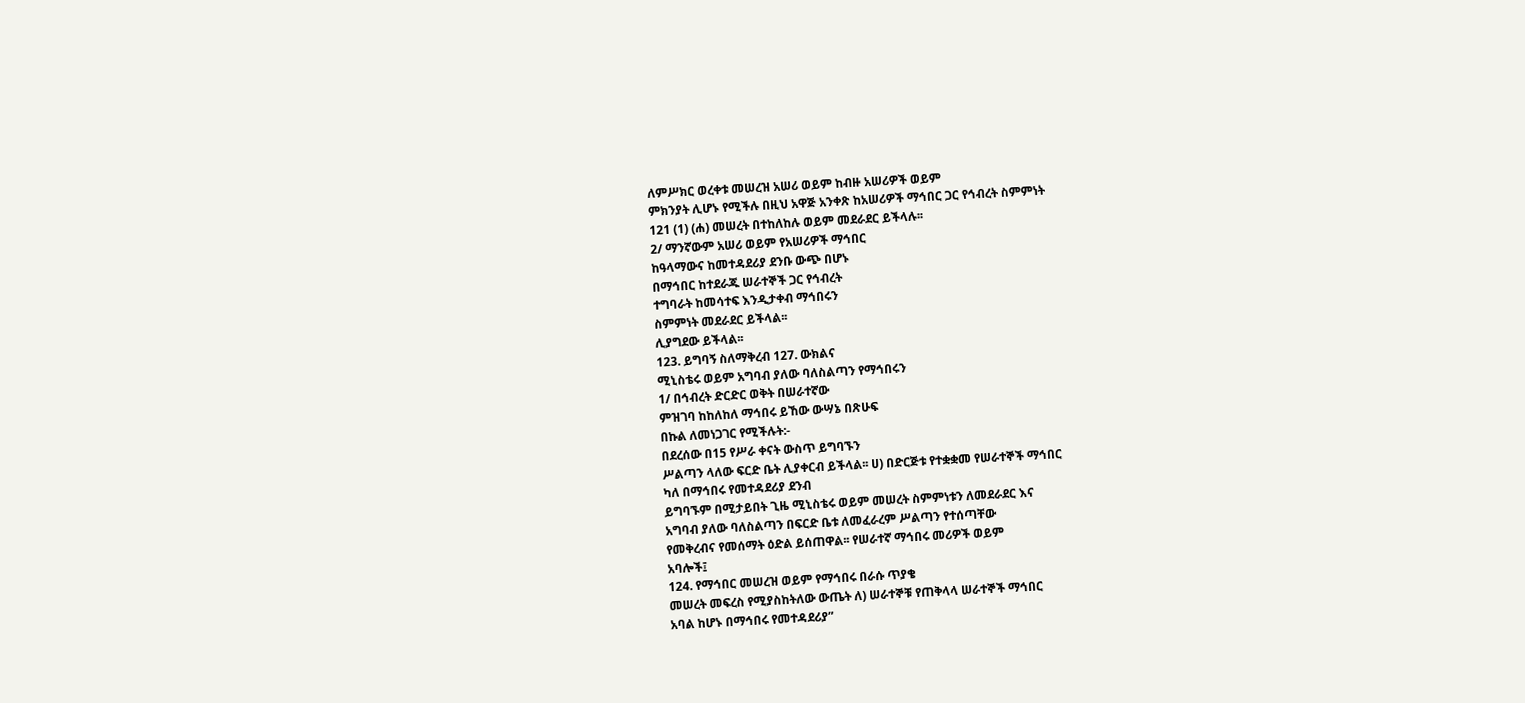ለምሥክር ወረቀቱ መሠረዝ አሠሪ ወይም ከብዙ አሠሪዎች ወይም
ምክንያት ሊሆኑ የሚችሉ በዚህ አዋጅ አንቀጽ ከአሠሪዎች ማኅበር ጋር የኅብረት ስምምነት
121 (1) (ሐ) መሠረት በተከለከሉ ወይም መደራደር ይችላሉ፡፡
2/ ማንኛውም አሠሪ ወይም የአሠሪዎች ማኅበር
ከዓላማውና ከመተዳደሪያ ደንቡ ውጭ በሆኑ
በማኅበር ከተደራጁ ሠራተኞች ጋር የኅብረት
ተግባራት ከመሳተፍ እንዲታቀብ ማኅበሩን
ስምምነት መደራደር ይችላል፡፡
ሊያግደው ይችላል፡፡
123. ይግባኝ ስለማቅረብ 127. ውክልና
ሚኒስቴሩ ወይም አግባብ ያለው ባለስልጣን የማኅበሩን
1/ በኅብረት ድርድር ወቅት በሠራተኛው
ምዝገባ ከከለከለ ማኅበሩ ይኸው ውሣኔ በጽሁፍ
በኩል ለመነጋገር የሚችሉት:-
በደረሰው በ15 የሥራ ቀናት ውስጥ ይግባኙን
ሥልጣን ላለው ፍርድ ቤት ሊያቀርብ ይችላል፡፡ ሀ) በድርጅቱ የተቋቋመ የሠራተኞች ማኅበር
ካለ በማኅበሩ የመተዳደሪያ ደንብ
ይግባኙም በሚታይበት ጊዜ ሚኒስቴሩ ወይም መሠረት ስምምነቱን ለመደራደር እና
አግባብ ያለው ባለስልጣን በፍርድ ቤቱ ለመፈራረም ሥልጣን የተሰጣቸው
የመቅረብና የመሰማት ዕድል ይሰጠዋል፡፡ የሠራተኛ ማኅበሩ መሪዎች ወይም
አባሎች፤
124. የማኅበር መሠረዝ ወይም የማኅበሩ በራሱ ጥያቄ
መሠረት መፍረስ የሚያስከትለው ውጤት ለ) ሠራተኞቹ የጠቅላላ ሠራተኞች ማኅበር
አባል ከሆኑ በማኅበሩ የመተዳደሪያ”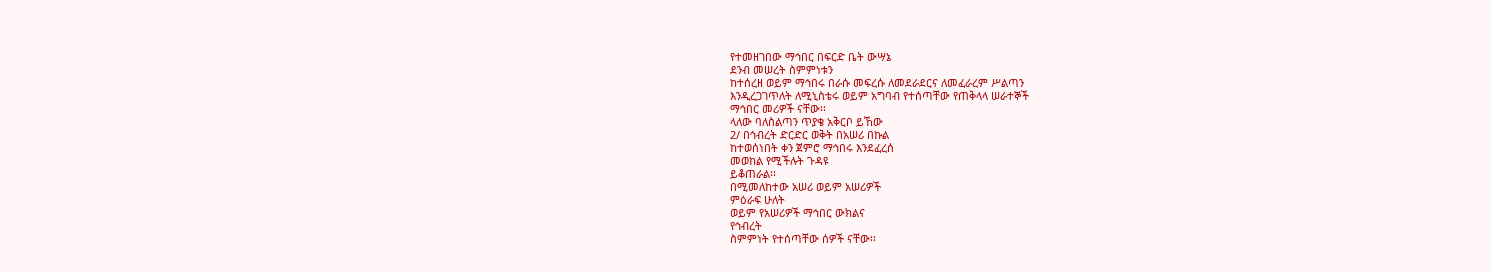የተመዘገበው ማኅበር በፍርድ ቤት ውሣኔ
ደንብ መሠረት ስምምነቱን
ከተሰረዘ ወይም ማኅበሩ በራሱ መፍረሱ ለመደራደርና ለመፈራረም ሥልጣን
እንዲረጋገጥለት ለሚኒስቴሩ ወይም አግባብ የተሰጣቸው የጠቅላላ ሠራተኞች
ማኅበር መሪዎች ናቸው፡፡
ላለው ባለስልጣን ጥያቄ አቅርቦ ይኸው
2/ በኅብረት ድርድር ወቅት በአሠሪ በኩል
ከተወሰነበት ቀን ጀምሮ ማኅበሩ እንደፈረሰ
መወከል የሚችሉት ጉዳዩ
ይቆጠራል፡፡
በሚመለከተው አሠሪ ወይም አሠሪዎች
ምዕራፍ ሁለት
ወይም የአሠሪዎች ማኅበር ውክልና
የኅብረት
ስምምነት የተሰጣቸው ሰዎች ናቸው፡፡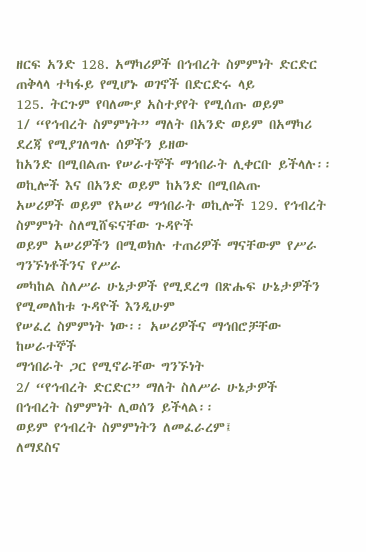ዘርፍ አንድ 128. አማካሪዎች በኅብረት ስምምነት ድርድር
ጠቅላላ ተካፋይ የሚሆኑ ወገኖች በድርድሩ ላይ
125. ትርጉም የባለሙያ አስተያየት የሚሰጡ ወይም
1/ “የኅብረት ስምምነት” ማለት በአንድ ወይም በአማካሪ ደረጃ የሚያገለግሉ ሰዎችን ይዘው
ከአንድ በሚበልጡ የሠራተኞች ማኅበራት ሊቀርቡ ይችላሉ፡፡
ወኪሎች እና በአንድ ወይም ከአንድ በሚበልጡ
አሠሪዎች ወይም የአሠሪ ማኅበራት ወኪሎች 129. የኅብረት ስምምነት ስለሚሸፍናቸው ጉዳዮች
ወይም አሠሪዎችን በሚወክሉ ተጠሪዎች ማናቸውም የሥራ ግንኙነቶችንና የሥራ
መካከል ስለሥራ ሁኔታዎች የሚደረግ በጽሑፍ ሁኔታዎችን የሚመለከቱ ጉዳዮች እንዲሁም
የሠፈረ ስምምነት ነው፡፡ አሠሪዎችና ማኅበሮቻቸው ከሠራተኞች
ማኅበራት ጋር የሚኖራቸው ግንኙነት
2/ “የኅብረት ድርድር” ማለት ስለሥራ ሁኔታዎች
በኅብረት ስምምነት ሊወሰን ይችላል፡፡
ወይም የኅብረት ስምምነትን ለመፈራረም፤
ለማደስና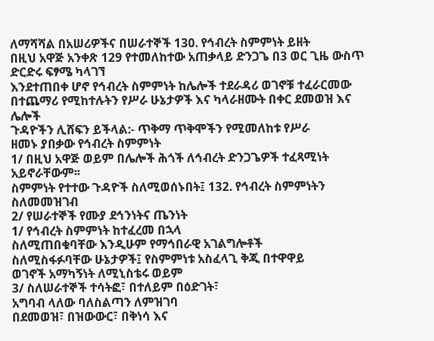ለማሻሻል በአሠሪዎችና በሠራተኞች 130. የኅብረት ስምምነት ይዘት
በዚህ አዋጅ አንቀጽ 129 የተመለከተው አጠቃላይ ድንጋጌ በ3 ወር ጊዜ ውስጥ ድርድሩ ፍፃሜ ካላገኘ
እንደተጠበቀ ሆኖ የኅብረት ስምምነት ከሌሎች ተደራዳሪ ወገኖቹ ተፈራርመው
በተጨማሪ የሚከተሉትን የሥራ ሁኔታዎች እና ካላራዘሙት በቀር ደመወዝ እና ሌሎች
ጉዳዮችን ሊሸፍን ይችላል:- ጥቅማ ጥቅሞችን የሚመለከቱ የሥራ
ዘመኑ ያበቃው የኅብረት ስምምነት
1/ በዚህ አዋጅ ወይም በሌሎች ሕጎች ለኅብረት ድንጋጌዎች ተፈጻሚነት አይኖራቸውም፡፡
ስምምነት የተተው ጉዳዮች ስለሚወሰኑበት፤ 132. የኅብረት ስምምነትን ስለመመዝገብ
2/ የሠራተኞች የሙያ ደኅንነትና ጤንነት
1/ የኅብረት ስምምነት ከተፈረመ በኋላ
ስለሚጠበቁባቸው እንዲሁም የማኅበራዊ አገልግሎቶች
ስለሚስፋፉባቸው ሁኔታዎች፤ የስምምነቱ አስፈላጊ ቅጂ በተዋዋይ
ወገኖች አማካኝነት ለሚኒስቴሩ ወይም
3/ ስለሠራተኞች ተሳትፎ፣ በተለይም በዕድገት፣
አግባብ ላለው ባለስልጣን ለምዝገባ
በደመወዝ፣ በዝውውር፣ በቅነሳ እና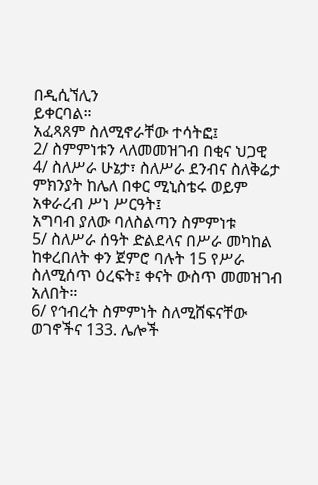በዲሲኘሊን
ይቀርባል።
አፈጻጸም ስለሚኖራቸው ተሳትፎ፤
2/ ስምምነቱን ላለመመዝገብ በቂና ህጋዊ
4/ ስለሥራ ሁኔታ፣ ስለሥራ ደንብና ስለቅሬታ
ምክንያት ከሌለ በቀር ሚኒስቴሩ ወይም
አቀራረብ ሥነ ሥርዓት፤
አግባብ ያለው ባለስልጣን ስምምነቱ
5/ ስለሥራ ሰዓት ድልደላና በሥራ መካከል ከቀረበለት ቀን ጀምሮ ባሉት 15 የሥራ
ስለሚሰጥ ዕረፍት፤ ቀናት ውስጥ መመዝገብ አለበት።
6/ የኅብረት ስምምነት ስለሚሸፍናቸው ወገኖችና 133. ሌሎች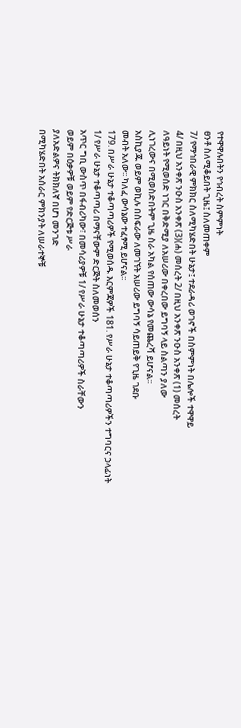የተዋዋሉበትን የኅብረት ስምምነት
ፀንቶ ስለሚቆይበት ጊዜ፤ ስለመጠቀም
7/ የማኅበራዊ ምክክር ስለሚካሄድበት ሁኔታ፤ ተደራዳሪ ወገኖች በስምምነት በሌሎች ተዋዋይ
4/ በዚህ አንቀጽ ንዑስ አንቀጽ (3)(ሐ) መሰረት 2/ በዚህ አንቀጽ ንዑስ አንቀጽ (1) መሰረት
ለዓይነት የሚወሰድ ነገር በቅድሚያ ለአሠሪው በቀረበው ይግባኝ ላይ ስልጣን ያለው
ሊነገረውና በሚወስድበትም ጊዜ ስራ አካል የሰጠው ውሳኔ የመጨረሻ ይሆናል፡፡
አስኪያጁ ወይም ወኪሉ በስፍራው ለመገኘት አሠሪው ይግባኝ ሳይጠይቅ የጊዜ ገደቡ
መብት አለው፡፡ ካለፈ ውሳኔው ተፈፃሚ ይሆናል፡፡
179. በሥራ ሁኔታ ተቆጣጣሪዎች የሚወሰዱ እርምጃዎች 181. የሥራ ሁኔታ ተቆጣጣሪዎችን ተግባርና ኃላፊነት
1/ የሥራ ሁኔታ ተቆጣጣሪ በማናቸውም ድርጅት ስለመወሰን
አጥር ግቢ ውስጥ በፋብሪካው፣ በመሳሪያዎቹ 1/ የሥራ ሁኔታ ተቆጣጣሪዎች ስራቸውን
ወይም በዕቃዎቹ ወይም የድርጅቱ ሥራ
ያለአድልዎና ትክክለኛ በሆነ መንገድ
በሚካሄድበት አሰራር ምክንያት ለሠራተኞቹ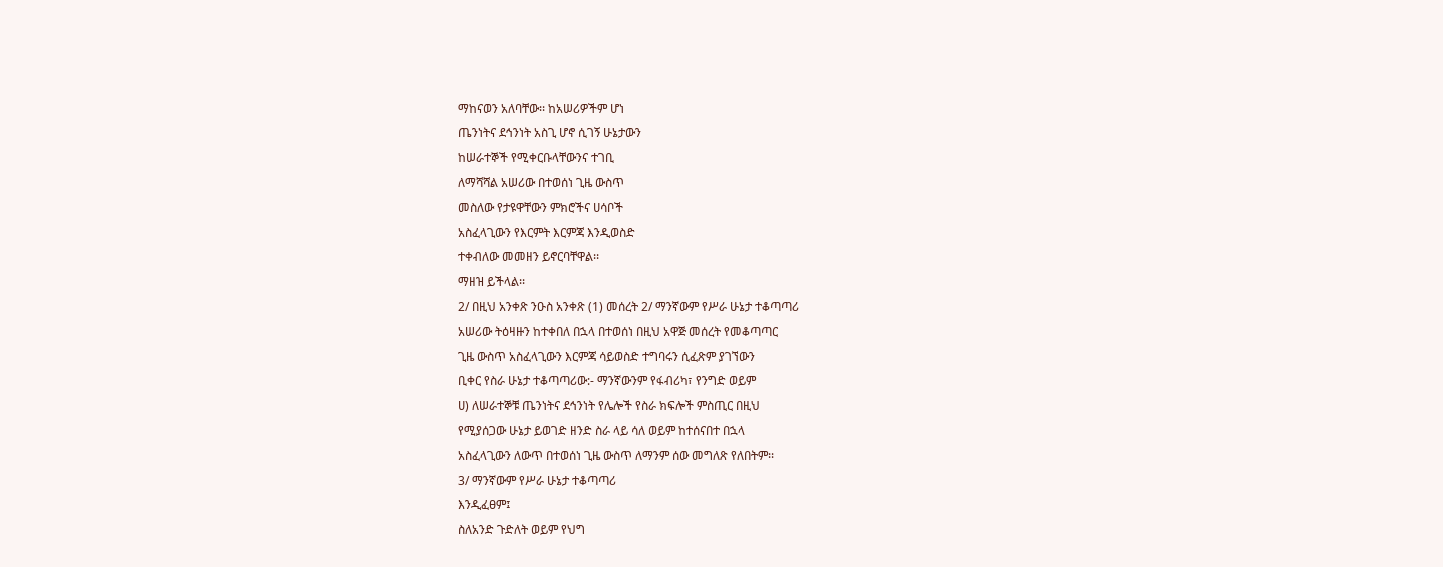ማከናወን አለባቸው፡፡ ከአሠሪዎችም ሆነ
ጤንነትና ደኅንነት አስጊ ሆኖ ሲገኝ ሁኔታውን
ከሠራተኞች የሚቀርቡላቸውንና ተገቢ
ለማሻሻል አሠሪው በተወሰነ ጊዜ ውስጥ
መስለው የታዩዋቸውን ምክሮችና ሀሳቦች
አስፈላጊውን የእርምት እርምጃ እንዲወስድ
ተቀብለው መመዘን ይኖርባቸዋል፡፡
ማዘዝ ይችላል፡፡
2/ በዚህ አንቀጽ ንዑስ አንቀጽ (1) መሰረት 2/ ማንኛውም የሥራ ሁኔታ ተቆጣጣሪ
አሠሪው ትዕዛዙን ከተቀበለ በኋላ በተወሰነ በዚህ አዋጅ መሰረት የመቆጣጣር
ጊዜ ውስጥ አስፈላጊውን እርምጃ ሳይወስድ ተግባሩን ሲፈጽም ያገኘውን
ቢቀር የስራ ሁኔታ ተቆጣጣሪው:- ማንኛውንም የፋብሪካ፣ የንግድ ወይም
ሀ) ለሠራተኞቹ ጤንነትና ደኅንነት የሌሎች የስራ ክፍሎች ምስጢር በዚህ
የሚያሰጋው ሁኔታ ይወገድ ዘንድ ስራ ላይ ሳለ ወይም ከተሰናበተ በኋላ
አስፈላጊውን ለውጥ በተወሰነ ጊዜ ውስጥ ለማንም ሰው መግለጽ የለበትም፡፡
3/ ማንኛውም የሥራ ሁኔታ ተቆጣጣሪ
እንዲፈፀም፤
ስለአንድ ጉድለት ወይም የህግ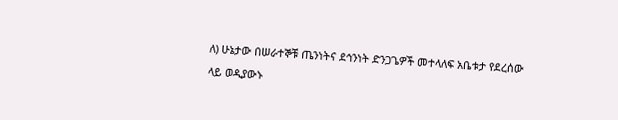ለ) ሁኔታው በሠራተኞቹ ጤንነትና ደኅንነት ድንጋጌዎች መተላለፍ አቤቱታ የደረሰው
ላይ ወዲያውኑ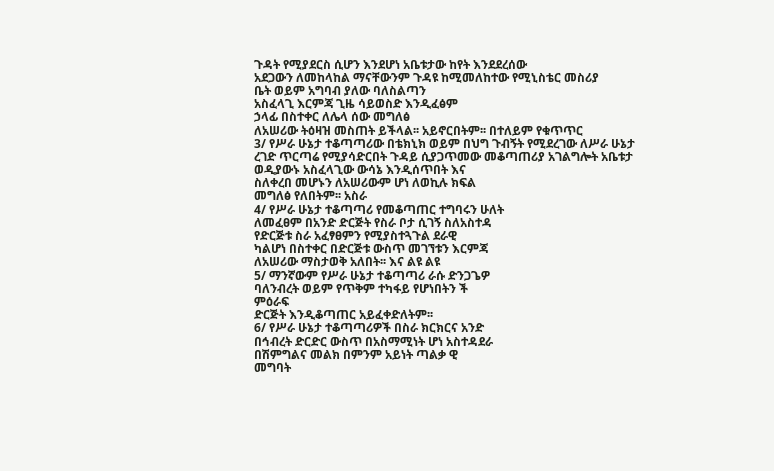ጉዳት የሚያደርስ ሲሆን እንደሆነ አቤቱታው ከየት እንደደረሰው
አደጋውን ለመከላከል ማናቸውንም ጉዳዩ ከሚመለከተው የሚኒስቴር መስሪያ
ቤት ወይም አግባብ ያለው ባለስልጣን
አስፈላጊ እርምጃ ጊዜ ሳይወስድ እንዲፈፅም
ኃላፊ በስተቀር ለሌላ ሰው መግለፅ
ለአሠሪው ትዕዛዝ መስጠት ይችላል፡፡ አይኖርበትም፡፡ በተለይም የቁጥጥር
3/ የሥራ ሁኔታ ተቆጣጣሪው በቴክኒክ ወይም በህግ ጉብኝት የሚደረገው ለሥራ ሁኔታ
ረገድ ጥርጣሬ የሚያሳድርበት ጉዳይ ሲያጋጥመው መቆጣጠሪያ አገልግሎት አቤቱታ
ወዲያውኑ አስፈላጊው ውሳኔ እንዲሰጥበት እና
ስለቀረበ መሆኑን ለአሠሪውም ሆነ ለወኪሉ ክፍል
መግለፅ የለበትም፡፡ አስራ
4/ የሥራ ሁኔታ ተቆጣጣሪ የመቆጣጠር ተግባሩን ሁለት
ለመፈፀም በአንድ ድርጅት የስራ ቦታ ሲገኝ ስለአስተዳ
የድርጅቱ ስራ አፈፃፀምን የሚያስተጓጉል ደራዊ
ካልሆነ በስተቀር በድርጅቱ ውስጥ መገኘቱን እርምጃ
ለአሠሪው ማስታወቅ አለበት፡፡ እና ልዩ ልዩ
5/ ማንኛውም የሥራ ሁኔታ ተቆጣጣሪ ራሱ ድንጋጌዎ
ባለንብረት ወይም የጥቅም ተካፋይ የሆነበትን ች
ምዕራፍ
ድርጅት እንዲቆጣጠር አይፈቀድለትም፡፡
6/ የሥራ ሁኔታ ተቆጣጣሪዎች በስራ ክርክርና አንድ
በኅብረት ድርድር ውስጥ በአስማሚነት ሆነ አስተዳደራ
በሽምግልና መልክ በምንም አይነት ጣልቃ ዊ
መግባት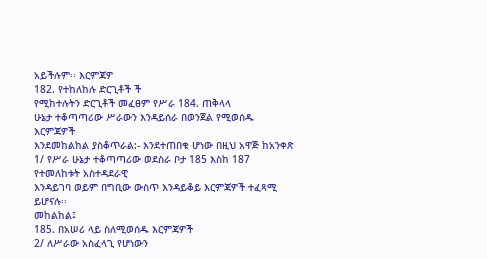አይችሉም፡፡ እርምጃዎ
182. የተከለከሉ ድርጊቶች ች
የሚከተሉትን ድርጊቶች መፈፀም የሥራ 184. ጠቅላላ
ሁኔታ ተቆጣጣሪው ሥራውን እንዳይሰራ በወንጀል የሚወሰዱ እርምጃዎች
እንደመከልከል ያስቆጥራል:- እንደተጠበቁ ሆነው በዚህ አዋጅ ከአንቀጽ
1/ የሥራ ሁኔታ ተቆጣጣሪው ወደስራ ቦታ 185 እስከ 187 የተመለከቱት አስተዳደራዊ
እንዳይገባ ወይም በግቢው ውስጥ እንዳይቆይ እርምጃዎች ተፈጻሚ ይሆናሉ፡፡
መከልከል፤
185. በአሠሪ ላይ ስለሚወሰዱ እርምጃዎች
2/ ለሥራው አስፈላጊ የሆነውን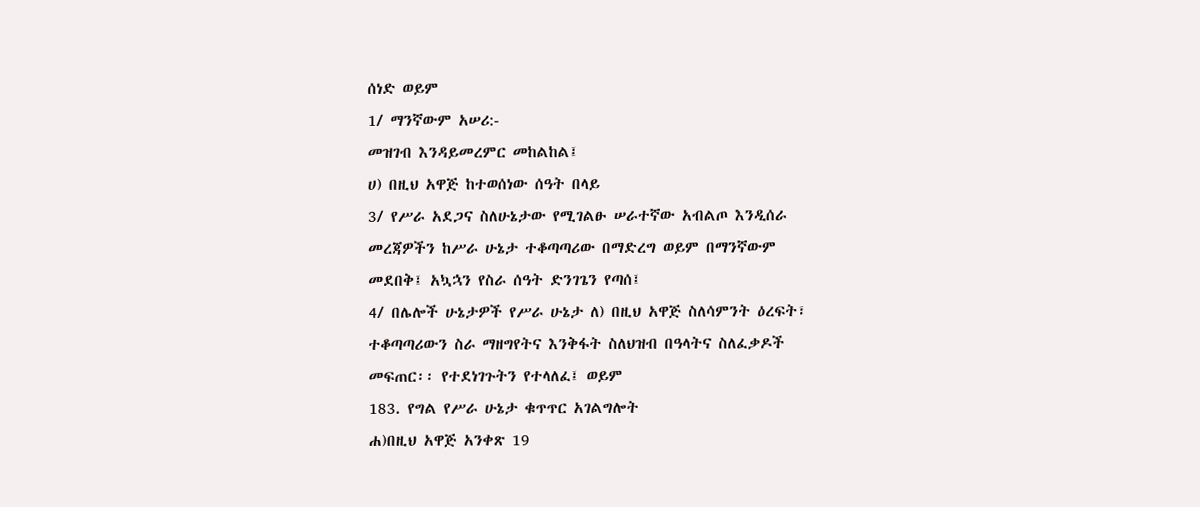ሰነድ ወይም
1/ ማንኛውም አሠሪ:-
መዝገብ እንዳይመረምር መከልከል፤
ሀ) በዚህ አዋጅ ከተወሰነው ሰዓት በላይ
3/ የሥራ አደጋና ስለሁኔታው የሚገልፁ ሠራተኛው አብልጦ እንዲሰራ
መረጃዎችን ከሥራ ሁኔታ ተቆጣጣሪው በማድረግ ወይም በማንኛውም
መደበቅ፤ አኳኋን የስራ ሰዓት ድንገጌን የጣሰ፤
4/ በሌሎች ሁኔታዎች የሥራ ሁኔታ ለ) በዚህ አዋጅ ስለሳምንት ዕረፍት፣
ተቆጣጣሪውን ስራ ማዘግየትና እንቅፋት ስለህዝብ በዓላትና ስለፈቃዶች
መፍጠር፡፡ የተደነገጉትን የተላለፈ፤ ወይም
183. የግል የሥራ ሁኔታ ቁጥጥር አገልግሎት
ሐ)በዚህ አዋጅ አንቀጽ 19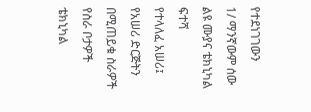የተደነገገውን
1/ ማንኛውም ሰው ልዩ ሙያና ቴክኒካል ፍተሻ
የተላለፈ አሠሪ፤ የአሠሪ ድርጅትን
በሚጠይቁ ስራዎች የስራ ቦታዎች ቴክኒካል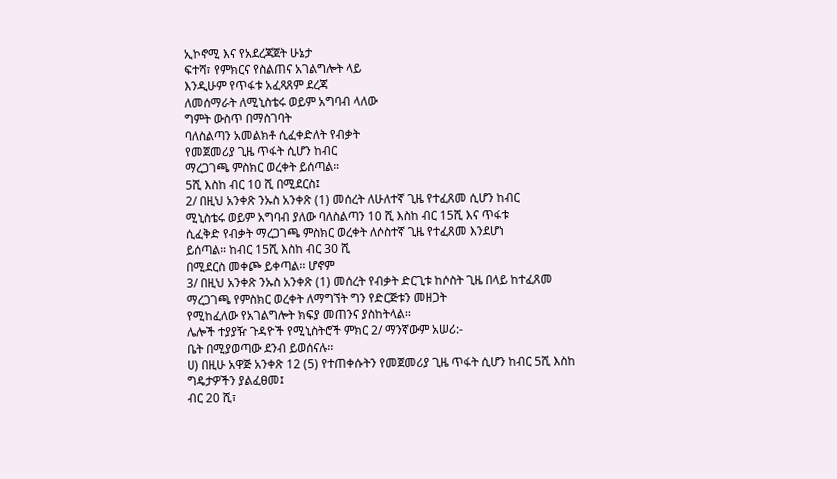ኢኮኖሚ እና የአደረጃጀት ሁኔታ
ፍተሻ፣ የምክርና የስልጠና አገልግሎት ላይ
እንዲሁም የጥፋቱ አፈጻጸም ደረጃ
ለመሰማራት ለሚኒስቴሩ ወይም አግባብ ላለው
ግምት ውስጥ በማስገባት
ባለስልጣን አመልክቶ ሲፈቀድለት የብቃት
የመጀመሪያ ጊዜ ጥፋት ሲሆን ከብር
ማረጋገጫ ምስክር ወረቀት ይሰጣል።
5ሺ እስከ ብር 10 ሺ በሚደርስ፤
2/ በዚህ አንቀጽ ንኡስ አንቀጽ (1) መሰረት ለሁለተኛ ጊዜ የተፈጸመ ሲሆን ከብር
ሚኒስቴሩ ወይም አግባብ ያለው ባለስልጣን 10 ሺ እስከ ብር 15ሺ እና ጥፋቱ
ሲፈቅድ የብቃት ማረጋገጫ ምስክር ወረቀት ለሶስተኛ ጊዜ የተፈጸመ እንደሆነ
ይሰጣል። ከብር 15ሺ እስከ ብር 30 ሺ
በሚደርስ መቀጮ ይቀጣል፡፡ ሆኖም
3/ በዚህ አንቀጽ ንኡስ አንቀጽ (1) መሰረት የብቃት ድርጊቱ ከሶስት ጊዜ በላይ ከተፈጸመ
ማረጋገጫ የምስክር ወረቀት ለማግኘት ግን የድርጅቱን መዘጋት
የሚከፈለው የአገልግሎት ክፍያ መጠንና ያስከትላል፡፡
ሌሎች ተያያዥ ጉዳዮች የሚኒስትሮች ምክር 2/ ማንኛውም አሠሪ:-
ቤት በሚያወጣው ደንብ ይወሰናሉ፡፡
ሀ) በዚሁ አዋጅ አንቀጽ 12 (5) የተጠቀሱትን የመጀመሪያ ጊዜ ጥፋት ሲሆን ከብር 5ሺ እስከ
ግዴታዎችን ያልፈፀመ፤
ብር 20 ሺ፣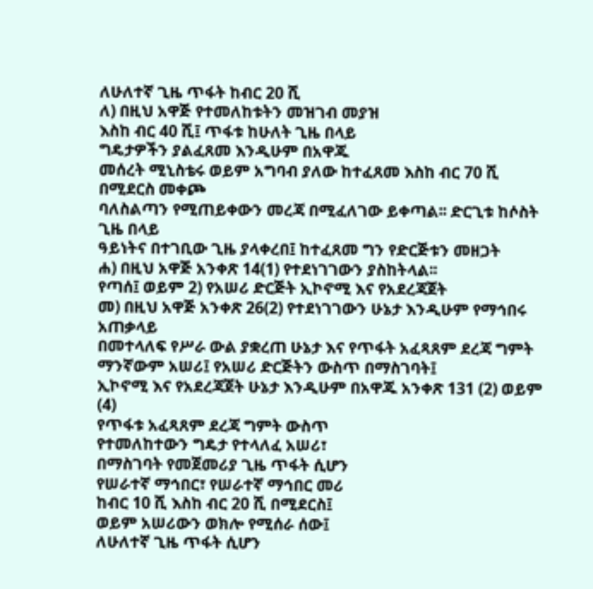ለሁለተኛ ጊዜ ጥፋት ከብር 20 ሺ
ለ) በዚህ አዋጅ የተመለከቱትን መዝገብ መያዝ
እስከ ብር 40 ሺ፤ ጥፋቱ ከሁለት ጊዜ በላይ
ግዴታዎችን ያልፈጸመ እንዲሁም በአዋጁ
መሰረት ሚኒስቴሩ ወይም አግባብ ያለው ከተፈጸመ እስከ ብር 70 ሺ በሚደርስ መቀጮ
ባለስልጣን የሚጠይቀውን መረጃ በሚፈለገው ይቀጣል፡፡ ድርጊቱ ከሶስት ጊዜ በላይ
ዓይነትና በተገቢው ጊዜ ያላቀረበ፤ ከተፈጸመ ግን የድርጅቱን መዘጋት
ሐ) በዚህ አዋጅ አንቀጽ 14(1) የተደነገገውን ያስከትላል፡፡
የጣሰ፤ ወይም 2) የአሠሪ ድርጅት ኢኮኖሚ እና የአደረጃጀት
መ) በዚህ አዋጅ አንቀጽ 26(2) የተደነገገውን ሁኔታ እንዲሁም የማኅበሩ አጠቃላይ
በመተላለፍ የሥራ ውል ያቋረጠ ሁኔታ እና የጥፋት አፈጻጸም ደረጃ ግምት
ማንኛውም አሠሪ፤ የአሠሪ ድርጅትን ውስጥ በማስገባት፤
ኢኮኖሚ እና የአደረጃጀት ሁኔታ እንዲሁም በአዋጁ አንቀጽ 131 (2) ወይም (4)
የጥፋቱ አፈጻጸም ደረጃ ግምት ውስጥ
የተመለከተውን ግዴታ የተላለፈ አሠሪ፣
በማስገባት የመጀመሪያ ጊዜ ጥፋት ሲሆን
የሠራተኛ ማኅበር፣ የሠራተኛ ማኅበር መሪ
ከብር 10 ሺ እስከ ብር 20 ሺ በሚደርስ፤
ወይም አሠሪውን ወክሎ የሚሰራ ሰው፤
ለሁለተኛ ጊዜ ጥፋት ሲሆን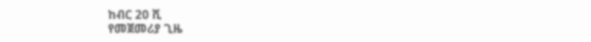ከብር 20 ሺ
የመጀመሪያ ጊዜ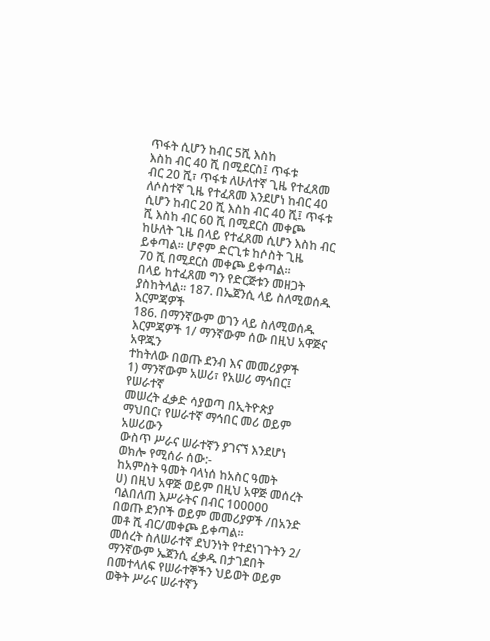ጥፋት ሲሆን ከብር 5ሺ እስከ
እስከ ብር 40 ሺ በሚደርስ፤ ጥፋቱ
ብር 20 ሺ፣ ጥፋቱ ለሁለተኛ ጊዜ የተፈጸመ
ለሶስተኛ ጊዜ የተፈጸመ እንደሆነ ከብር 40
ሲሆን ከብር 20 ሺ እስከ ብር 40 ሺ፤ ጥፋቱ
ሺ እስከ ብር 60 ሺ በሚደርስ መቀጮ
ከሁለት ጊዜ በላይ የተፈጸመ ሲሆን እስከ ብር
ይቀጣል፡፡ ሆኖም ድርጊቱ ከሶስት ጊዜ
70 ሺ በሚደርስ መቀጮ ይቀጣል፡፡
በላይ ከተፈጸመ ግን የድርጅቱን መዘጋት
ያስከትላል፡፡ 187. በኤጀንሲ ላይ ስለሚወሰዱ እርምጃዎች
186. በማንኛውም ወገን ላይ ስለሚወሰዱ እርምጃዎች 1/ ማንኛውም ሰው በዚህ አዋጅና አዋጁን
ተከትለው በወጡ ደንብ እና መመሪያዎች
1) ማንኛውም አሠሪ፣ የአሠሪ ማኅበር፤ የሠራተኛ
መሠረት ፈቃድ ሳያወጣ በኢትዮጵያ
ማህበር፣ የሠራተኛ ማኅበር መሪ ወይም አሠሪውን
ውስጥ ሥራና ሠራተኛን ያገናኘ እንደሆነ
ወክሎ የሚሰራ ሰው:-
ከአምስት ዓመት ባላነሰ ከአስር ዓመት
ሀ) በዚህ አዋጅ ወይም በዚህ አዋጅ መሰረት ባልበለጠ እሥራትና በብር 100000
በወጡ ደንቦች ወይም መመሪያዎች /በአንድ መቶ ሺ ብር/መቀጮ ይቀጣል፡፡
መሰረት ስለሠራተኛ ደህንነት የተደነገጉትን 2/ ማንኛውም ኤጀንሲ ፈቃዱ በታገደበት
በመተላለፍ የሠራተኞችን ህይወት ወይም ወቅት ሥራና ሠራተኛን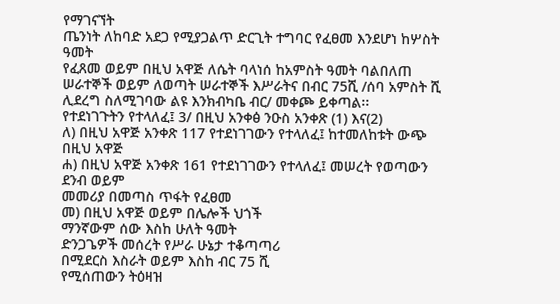የማገናኘት
ጤንነት ለከባድ አደጋ የሚያጋልጥ ድርጊት ተግባር የፈፀመ እንደሆነ ከሦስት ዓመት
የፈጸመ ወይም በዚህ አዋጅ ለሴት ባላነሰ ከአምስት ዓመት ባልበለጠ
ሠራተኞች ወይም ለወጣት ሠራተኞች እሥራትና በብር 75ሺ /ሰባ አምስት ሺ
ሊደረግ ስለሚገባው ልዩ እንክብካቤ ብር/ መቀጮ ይቀጣል፡፡
የተደነገጉትን የተላለፈ፤ 3/ በዚህ አንቀፅ ንዑስ አንቀጽ (1) እና(2)
ለ) በዚህ አዋጅ አንቀጽ 117 የተደነገገውን የተላለፈ፤ ከተመለከቱት ውጭ በዚህ አዋጅ
ሐ) በዚህ አዋጅ አንቀጽ 161 የተደነገገውን የተላለፈ፤ መሠረት የወጣውን ደንብ ወይም
መመሪያ በመጣስ ጥፋት የፈፀመ
መ) በዚህ አዋጅ ወይም በሌሎች ህጎች
ማንኛውም ሰው እስከ ሁለት ዓመት
ድንጋጌዎች መሰረት የሥራ ሁኔታ ተቆጣጣሪ
በሚደርስ እስራት ወይም እስከ ብር 75 ሺ
የሚሰጠውን ትዕዛዝ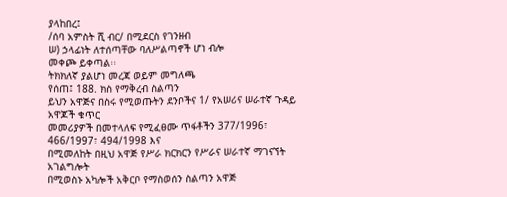ያላከበረ፤
/ሰባ አምስት ሺ ብር/ በሚደርስ የገንዘብ
ሠ) ኃላፊነት ለተሰጣቸው ባለሥልጣኖች ሆነ ብሎ
መቀጮ ይቀጣል፡፡
ትክክለኛ ያልሆነ መረጃ ወይም መግለጫ
የሰጠ፤ 188. ክስ የማቅረብ ስልጣን
ይህን አዋጅና በስሩ የሚወጡትን ደንቦችና 1/ የአሠሪና ሠራተኛ ጉዳይ አዋጆች ቁጥር
መመሪያዎች በመተላለፍ የሚፈፀሙ ጥፋቶችን 377/1996፣ 466/1997፣ 494/1998 እና
በሚመለከት በዚህ አዋጅ የሥራ ክርክርን የሥራና ሠራተኛ ማገናኘት አገልግሎት
በሚወስኑ አካሎች አቅርቦ የማስወሰን ስልጣን አዋጅ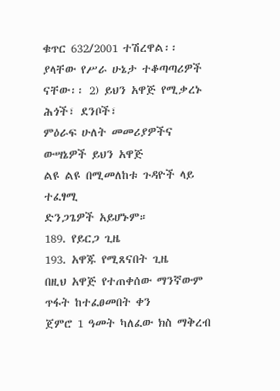ቁጥር 632/2001 ተሽረዋል፡፡
ያላቸው የሥራ ሁኔታ ተቆጣጣሪዎች ናቸው፡፡ 2) ይህን አዋጅ የሚቃረኑ ሕጎች፣ ደንቦች፣
ምዕራፍ ሁለት መመሪያዎችና ውሣኔዎች ይህን አዋጅ
ልዩ ልዩ በሚመለከቱ ጉዳዮች ላይ ተፈፃሚ
ድንጋጌዎች አይሆኑም።
189. የይርጋ ጊዜ
193. አዋጁ የሚጸናበት ጊዜ
በዚህ አዋጅ የተጠቀሰው ማንኛውም ጥፋት ከተፈፀመበት ቀን
ጀምሮ 1 ዓመት ካለፈው ክስ ማቅረብ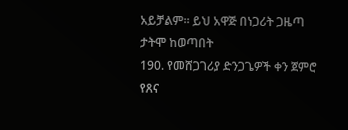አይቻልም፡፡ ይህ አዋጅ በነጋሪት ጋዜጣ ታትሞ ከወጣበት
190. የመሸጋገሪያ ድንጋጌዎች ቀን ጀምሮ የጸና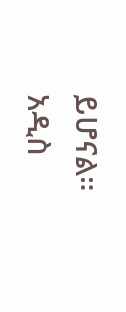ይሆናል።
አዲስ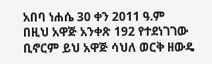አበባ ነሐሴ 30 ቀን 2011 ዓ.ም
በዚህ አዋጅ አንቀጽ 192 የተደነገገው ቢኖርም ይህ አዋጅ ሳህለ ወርቅ ዘውዴ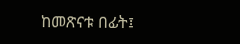ከመጽናቱ በፊት፤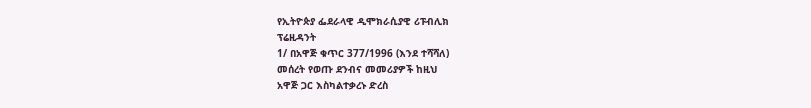የኢትዮጵያ ፌደራላዊ ዲሞክራሲያዊ ሪፑብሊክ
ፕሬዚዳንት
1/ በአዋጅ ቁጥር 377/1996 (እንደ ተሻሻለ)
መሰረት የወጡ ደንብና መመሪያዎች ከዚህ
አዋጅ ጋር እስካልተቃረኑ ድረስ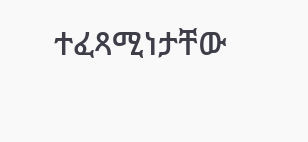ተፈጻሚነታቸው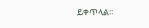ይቀጥላል፡፡